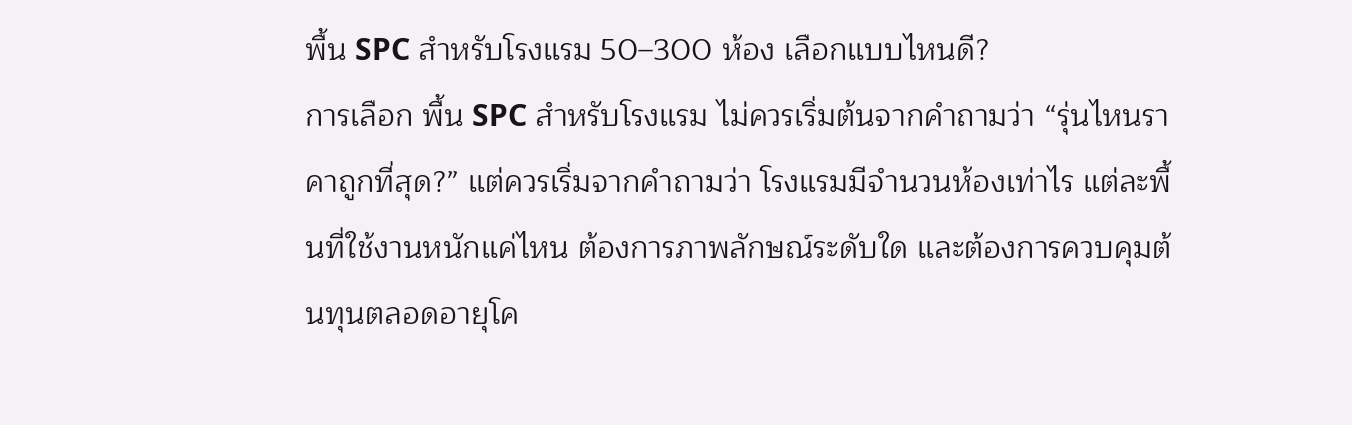พื้น SPC สำหรับโรงแรม 50–300 ห้อง เลือกแบบไหนดี?
การเลือก พื้น SPC สำหรับโรงแรม ไม่ควรเริ่มต้นจากคำถามว่า “รุ่นไหนราคาถูกที่สุด?” แต่ควรเริ่มจากคำถามว่า โรงแรมมีจำนวนห้องเท่าไร แต่ละพื้นที่ใช้งานหนักแค่ไหน ต้องการภาพลักษณ์ระดับใด และต้องการควบคุมต้นทุนตลอดอายุโค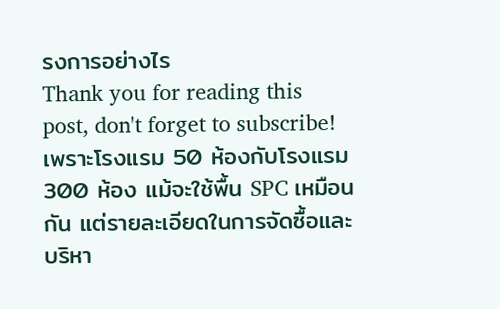รงการอย่างไร
Thank you for reading this post, don't forget to subscribe!เพราะโรงแรม 50 ห้องกับโรงแรม 300 ห้อง แม้จะใช้พื้น SPC เหมือนกัน แต่รายละเอียดในการจัดซื้อและบริหา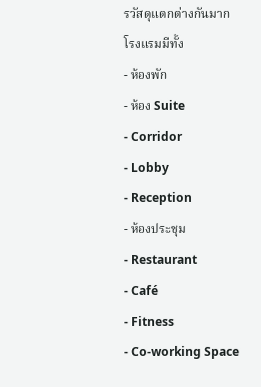รวัสดุแตกต่างกันมาก
โรงแรมมีทั้ง
- ห้องพัก
- ห้อง Suite
- Corridor
- Lobby
- Reception
- ห้องประชุม
- Restaurant
- Café
- Fitness
- Co-working Space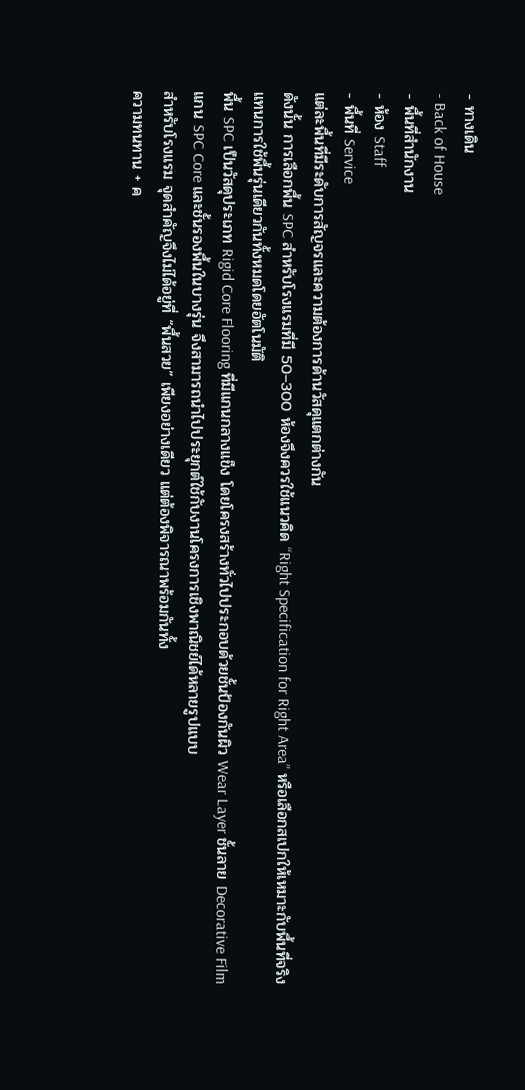- ทางเดิน
- Back of House
- พื้นที่สำนักงาน
- ห้อง Staff
- พื้นที่ Service
แต่ละพื้นที่มีระดับการสัญจรและความต้องการด้านวัสดุแตกต่างกัน
ดังนั้น การเลือกพื้น SPC สำหรับโรงแรมที่มี 50–300 ห้องจึงควรใช้แนวคิด “Right Specification for Right Area” หรือเลือกสเปกให้เหมาะกับพื้นที่จริง แทนการใช้พื้นรุ่นเดียวกันทั้งหมดโดยอัตโนมัติ
พื้น SPC เป็นวัสดุประเภท Rigid Core Flooring ที่มีแกนกลางแข็ง โดยโครงสร้างทั่วไปประกอบด้วยชั้นป้องกันผิว Wear Layer ชั้นลาย Decorative Film แกน SPC Core และชั้นรองพื้นในบางรุ่น จึงสามารถนำไปประยุกต์ใช้กับงานโครงการเชิงพาณิชย์ได้หลายรูปแบบ
สำหรับโรงแรม จุดสำคัญจึงไม่ได้อยู่ที่ “พื้นสวย” เพียงอย่างเดียว แต่ต้องพิจารณาพร้อมกันทั้ง
ความทนทาน + ค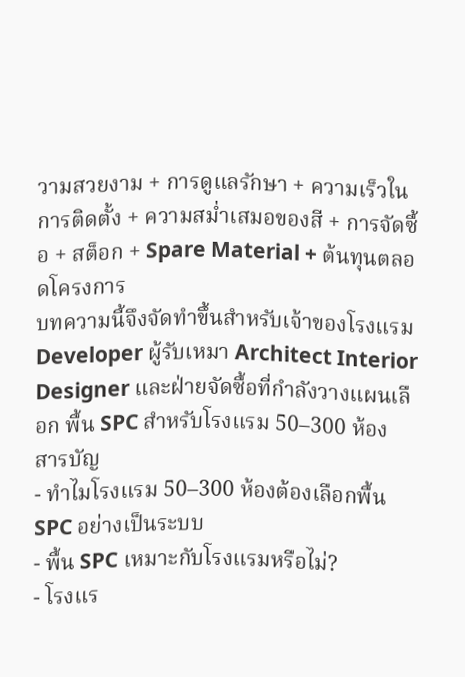วามสวยงาม + การดูแลรักษา + ความเร็วในการติดตั้ง + ความสม่ำเสมอของสี + การจัดซื้อ + สต็อก + Spare Material + ต้นทุนตลอดโครงการ
บทความนี้จึงจัดทำขึ้นสำหรับเจ้าของโรงแรม Developer ผู้รับเหมา Architect Interior Designer และฝ่ายจัดซื้อที่กำลังวางแผนเลือก พื้น SPC สำหรับโรงแรม 50–300 ห้อง
สารบัญ
- ทำไมโรงแรม 50–300 ห้องต้องเลือกพื้น SPC อย่างเป็นระบบ
- พื้น SPC เหมาะกับโรงแรมหรือไม่?
- โรงแร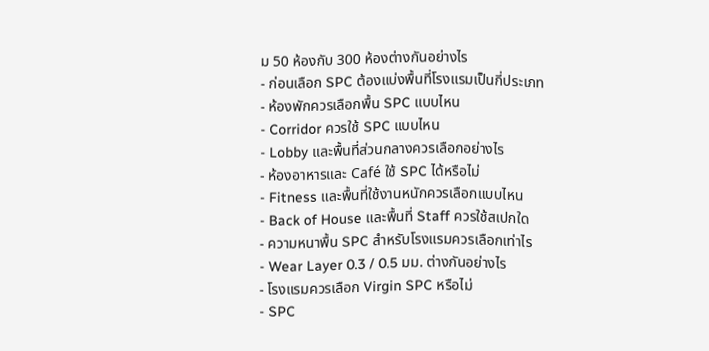ม 50 ห้องกับ 300 ห้องต่างกันอย่างไร
- ก่อนเลือก SPC ต้องแบ่งพื้นที่โรงแรมเป็นกี่ประเภท
- ห้องพักควรเลือกพื้น SPC แบบไหน
- Corridor ควรใช้ SPC แบบไหน
- Lobby และพื้นที่ส่วนกลางควรเลือกอย่างไร
- ห้องอาหารและ Café ใช้ SPC ได้หรือไม่
- Fitness และพื้นที่ใช้งานหนักควรเลือกแบบไหน
- Back of House และพื้นที่ Staff ควรใช้สเปกใด
- ความหนาพื้น SPC สำหรับโรงแรมควรเลือกเท่าไร
- Wear Layer 0.3 / 0.5 มม. ต่างกันอย่างไร
- โรงแรมควรเลือก Virgin SPC หรือไม่
- SPC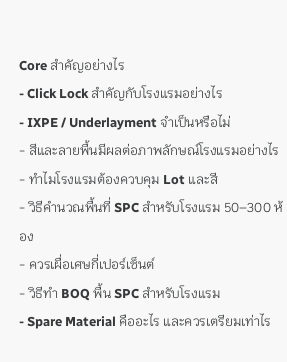Core สำคัญอย่างไร
- Click Lock สำคัญกับโรงแรมอย่างไร
- IXPE / Underlayment จำเป็นหรือไม่
- สีและลายพื้นมีผลต่อภาพลักษณ์โรงแรมอย่างไร
- ทำไมโรงแรมต้องควบคุม Lot และสี
- วิธีคำนวณพื้นที่ SPC สำหรับโรงแรม 50–300 ห้อง
- ควรเผื่อเศษกี่เปอร์เซ็นต์
- วิธีทำ BOQ พื้น SPC สำหรับโรงแรม
- Spare Material คืออะไร และควรเตรียมเท่าไร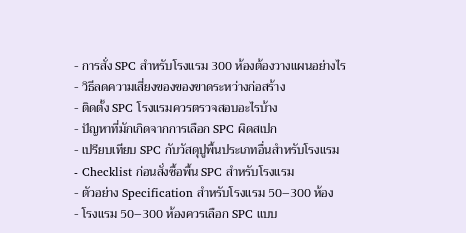- การสั่ง SPC สำหรับโรงแรม 300 ห้องต้องวางแผนอย่างไร
- วิธีลดความเสี่ยงของของขาดระหว่างก่อสร้าง
- ติดตั้ง SPC โรงแรมควรตรวจสอบอะไรบ้าง
- ปัญหาที่มักเกิดจากการเลือก SPC ผิดสเปก
- เปรียบเทียบ SPC กับวัสดุปูพื้นประเภทอื่นสำหรับโรงแรม
- Checklist ก่อนสั่งซื้อพื้น SPC สำหรับโรงแรม
- ตัวอย่าง Specification สำหรับโรงแรม 50–300 ห้อง
- โรงแรม 50–300 ห้องควรเลือก SPC แบบ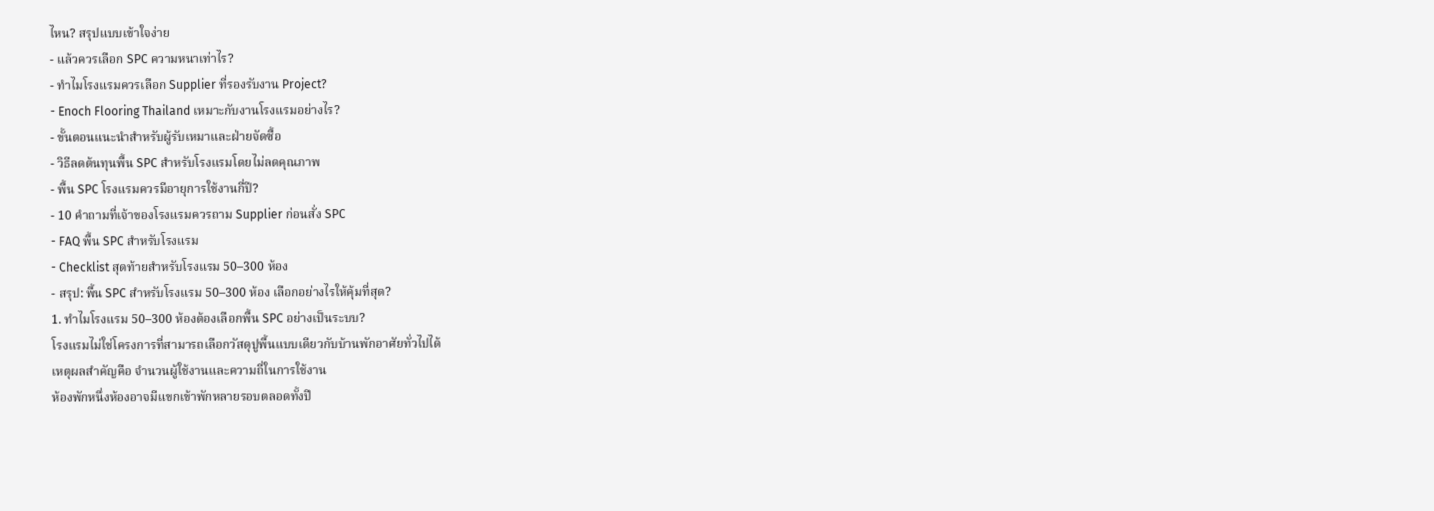ไหน? สรุปแบบเข้าใจง่าย
- แล้วควรเลือก SPC ความหนาเท่าไร?
- ทำไมโรงแรมควรเลือก Supplier ที่รองรับงาน Project?
- Enoch Flooring Thailand เหมาะกับงานโรงแรมอย่างไร?
- ขั้นตอนแนะนำสำหรับผู้รับเหมาและฝ่ายจัดซื้อ
- วิธีลดต้นทุนพื้น SPC สำหรับโรงแรมโดยไม่ลดคุณภาพ
- พื้น SPC โรงแรมควรมีอายุการใช้งานกี่ปี?
- 10 คำถามที่เจ้าของโรงแรมควรถาม Supplier ก่อนสั่ง SPC
- FAQ พื้น SPC สำหรับโรงแรม
- Checklist สุดท้ายสำหรับโรงแรม 50–300 ห้อง
- สรุป: พื้น SPC สำหรับโรงแรม 50–300 ห้อง เลือกอย่างไรให้คุ้มที่สุด?
1. ทำไมโรงแรม 50–300 ห้องต้องเลือกพื้น SPC อย่างเป็นระบบ?
โรงแรมไม่ใช่โครงการที่สามารถเลือกวัสดุปูพื้นแบบเดียวกับบ้านพักอาศัยทั่วไปได้
เหตุผลสำคัญคือ จำนวนผู้ใช้งานและความถี่ในการใช้งาน
ห้องพักหนึ่งห้องอาจมีแขกเข้าพักหลายรอบตลอดทั้งปี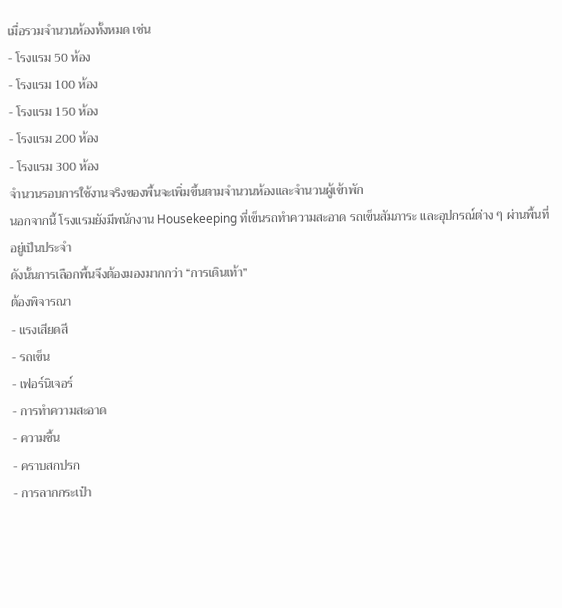เมื่อรวมจำนวนห้องทั้งหมด เช่น
- โรงแรม 50 ห้อง
- โรงแรม 100 ห้อง
- โรงแรม 150 ห้อง
- โรงแรม 200 ห้อง
- โรงแรม 300 ห้อง
จำนวนรอบการใช้งานจริงของพื้นจะเพิ่มขึ้นตามจำนวนห้องและจำนวนผู้เข้าพัก
นอกจากนี้ โรงแรมยังมีพนักงาน Housekeeping ที่เข็นรถทำความสะอาด รถเข็นสัมภาระ และอุปกรณ์ต่าง ๆ ผ่านพื้นที่อยู่เป็นประจำ
ดังนั้นการเลือกพื้นจึงต้องมองมากกว่า “การเดินเท้า”
ต้องพิจารณา
- แรงเสียดสี
- รถเข็น
- เฟอร์นิเจอร์
- การทำความสะอาด
- ความชื้น
- คราบสกปรก
- การลากกระเป๋า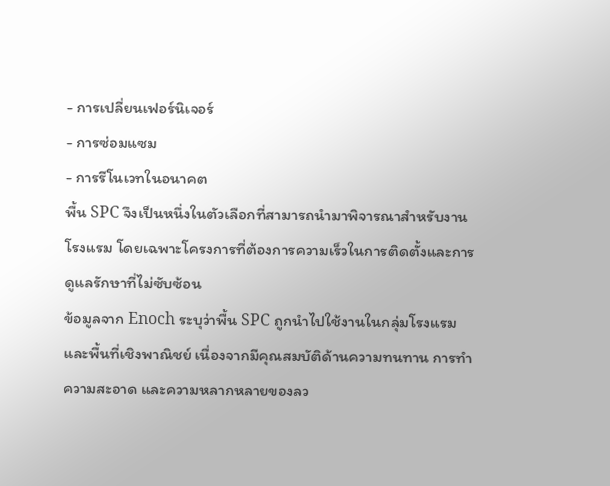- การเปลี่ยนเฟอร์นิเจอร์
- การซ่อมแซม
- การรีโนเวทในอนาคต
พื้น SPC จึงเป็นหนึ่งในตัวเลือกที่สามารถนำมาพิจารณาสำหรับงานโรงแรม โดยเฉพาะโครงการที่ต้องการความเร็วในการติดตั้งและการดูแลรักษาที่ไม่ซับซ้อน
ข้อมูลจาก Enoch ระบุว่าพื้น SPC ถูกนำไปใช้งานในกลุ่มโรงแรมและพื้นที่เชิงพาณิชย์ เนื่องจากมีคุณสมบัติด้านความทนทาน การทำความสะอาด และความหลากหลายของลว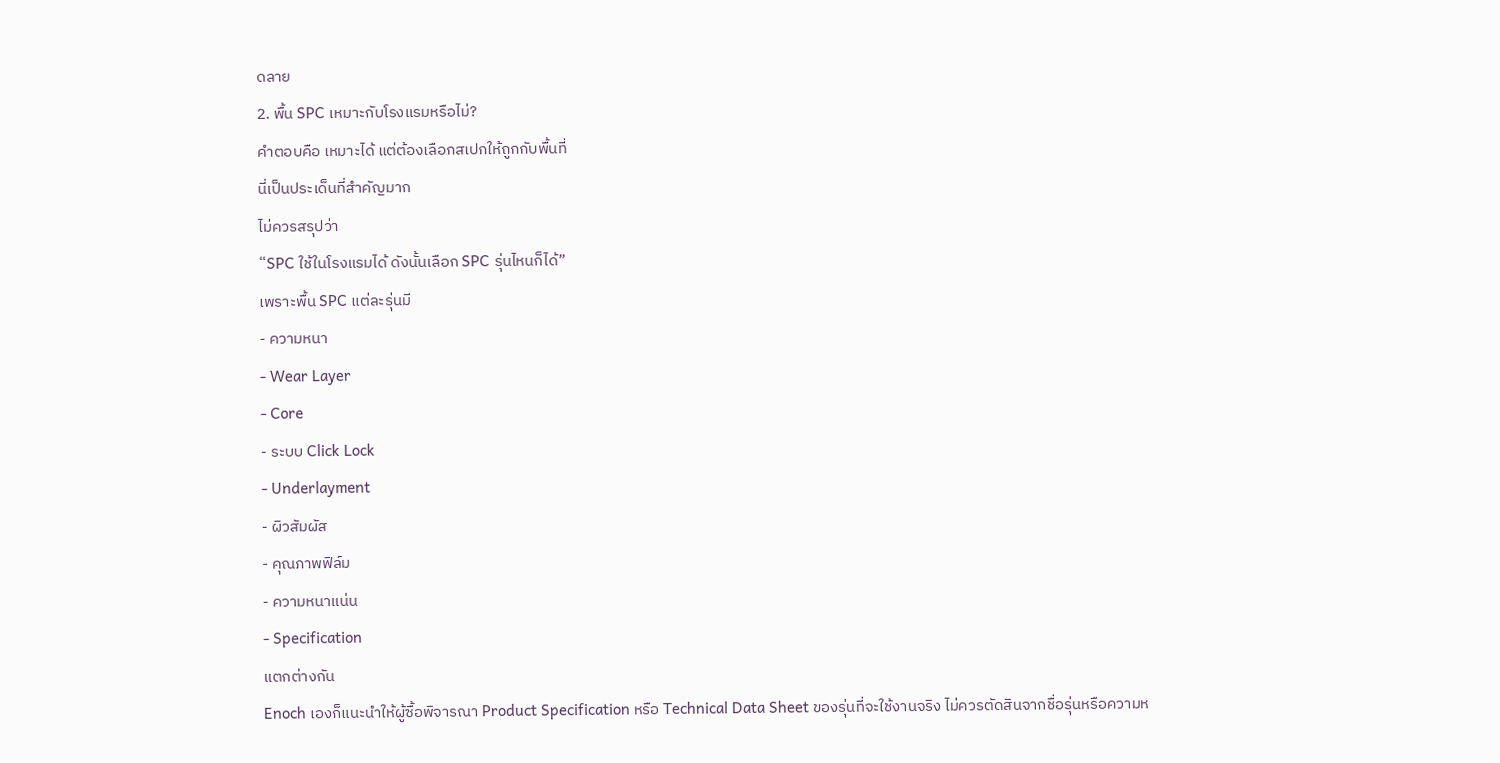ดลาย
2. พื้น SPC เหมาะกับโรงแรมหรือไม่?
คำตอบคือ เหมาะได้ แต่ต้องเลือกสเปกให้ถูกกับพื้นที่
นี่เป็นประเด็นที่สำคัญมาก
ไม่ควรสรุปว่า
“SPC ใช้ในโรงแรมได้ ดังนั้นเลือก SPC รุ่นไหนก็ได้”
เพราะพื้น SPC แต่ละรุ่นมี
- ความหนา
- Wear Layer
- Core
- ระบบ Click Lock
- Underlayment
- ผิวสัมผัส
- คุณภาพฟิล์ม
- ความหนาแน่น
- Specification
แตกต่างกัน
Enoch เองก็แนะนำให้ผู้ซื้อพิจารณา Product Specification หรือ Technical Data Sheet ของรุ่นที่จะใช้งานจริง ไม่ควรตัดสินจากชื่อรุ่นหรือความห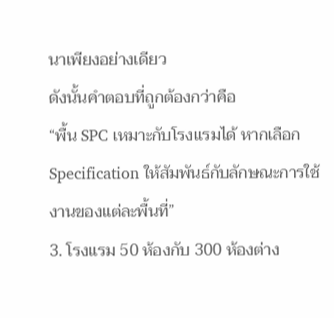นาเพียงอย่างเดียว
ดังนั้นคำตอบที่ถูกต้องกว่าคือ
“พื้น SPC เหมาะกับโรงแรมได้ หากเลือก Specification ให้สัมพันธ์กับลักษณะการใช้งานของแต่ละพื้นที่”
3. โรงแรม 50 ห้องกับ 300 ห้องต่าง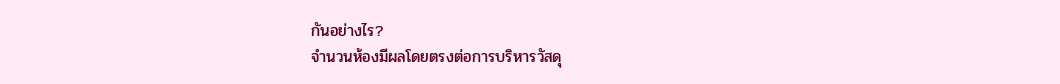กันอย่างไร?
จำนวนห้องมีผลโดยตรงต่อการบริหารวัสดุ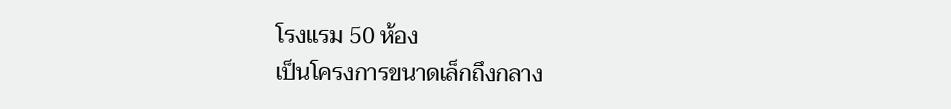โรงแรม 50 ห้อง
เป็นโครงการขนาดเล็กถึงกลาง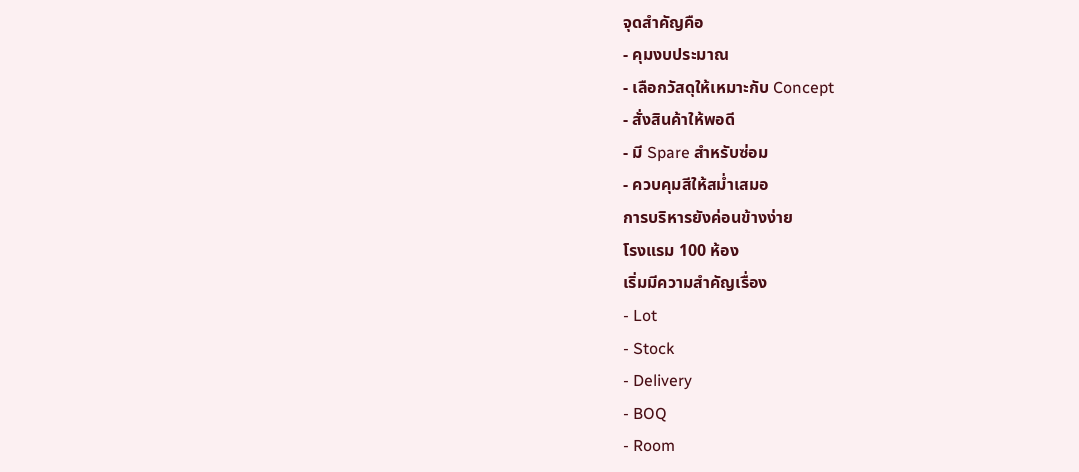จุดสำคัญคือ
- คุมงบประมาณ
- เลือกวัสดุให้เหมาะกับ Concept
- สั่งสินค้าให้พอดี
- มี Spare สำหรับซ่อม
- ควบคุมสีให้สม่ำเสมอ
การบริหารยังค่อนข้างง่าย
โรงแรม 100 ห้อง
เริ่มมีความสำคัญเรื่อง
- Lot
- Stock
- Delivery
- BOQ
- Room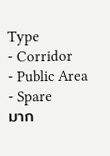Type
- Corridor
- Public Area
- Spare
มาก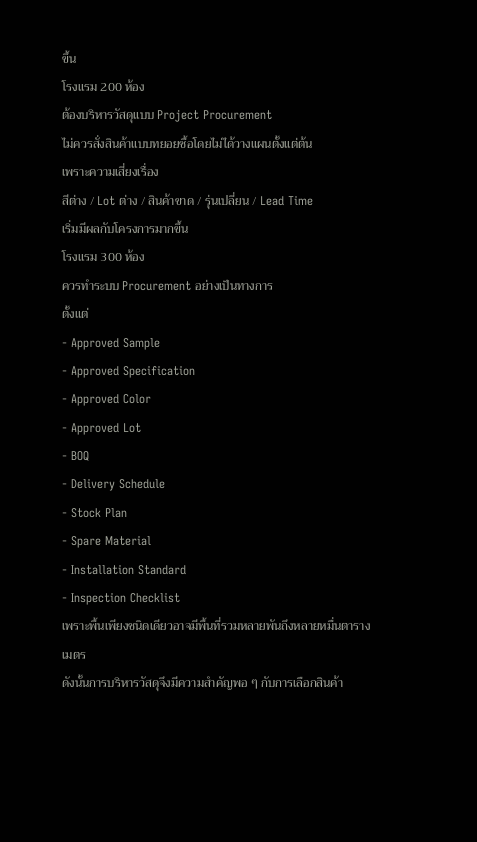ขึ้น
โรงแรม 200 ห้อง
ต้องบริหารวัสดุแบบ Project Procurement
ไม่ควรสั่งสินค้าแบบทยอยซื้อโดยไม่ได้วางแผนตั้งแต่ต้น
เพราะความเสี่ยงเรื่อง
สีต่าง / Lot ต่าง / สินค้าขาด / รุ่นเปลี่ยน / Lead Time
เริ่มมีผลกับโครงการมากขึ้น
โรงแรม 300 ห้อง
ควรทำระบบ Procurement อย่างเป็นทางการ
ตั้งแต่
- Approved Sample
- Approved Specification
- Approved Color
- Approved Lot
- BOQ
- Delivery Schedule
- Stock Plan
- Spare Material
- Installation Standard
- Inspection Checklist
เพราะพื้นเพียงชนิดเดียวอาจมีพื้นที่รวมหลายพันถึงหลายหมื่นตารางเมตร
ดังนั้นการบริหารวัสดุจึงมีความสำคัญพอ ๆ กับการเลือกสินค้า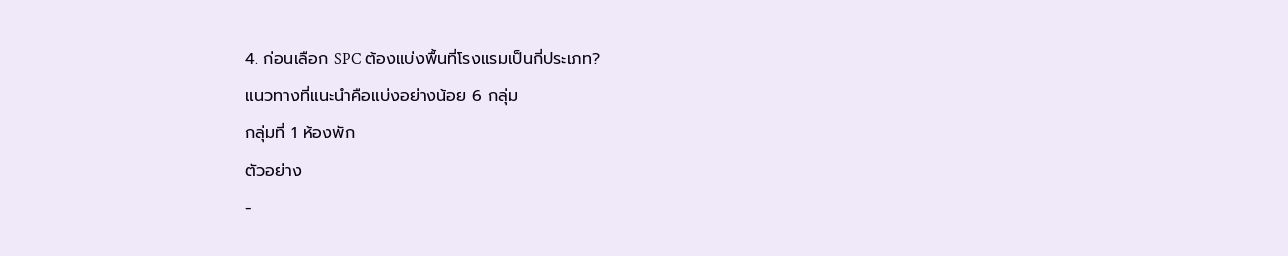4. ก่อนเลือก SPC ต้องแบ่งพื้นที่โรงแรมเป็นกี่ประเภท?
แนวทางที่แนะนำคือแบ่งอย่างน้อย 6 กลุ่ม
กลุ่มที่ 1 ห้องพัก
ตัวอย่าง
-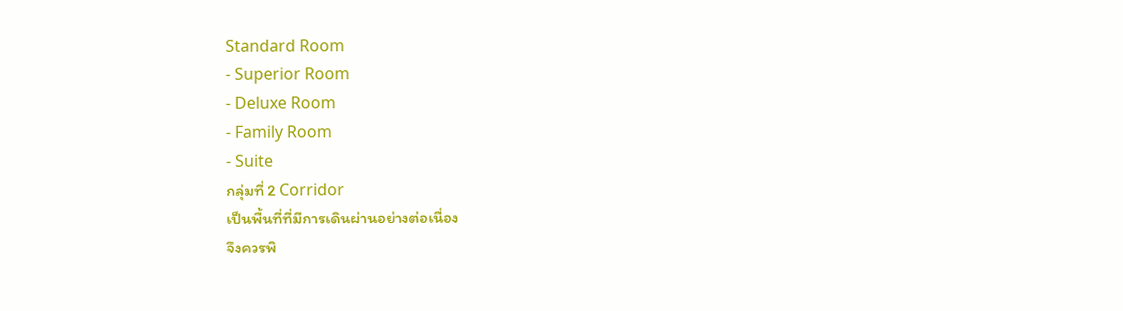Standard Room
- Superior Room
- Deluxe Room
- Family Room
- Suite
กลุ่มที่ 2 Corridor
เป็นพื้นที่ที่มีการเดินผ่านอย่างต่อเนื่อง
จึงควรพิ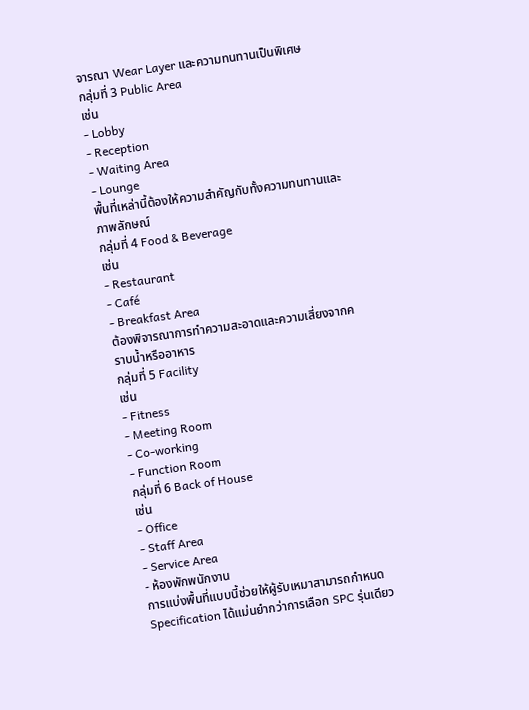จารณา Wear Layer และความทนทานเป็นพิเศษ
กลุ่มที่ 3 Public Area
เช่น
- Lobby
- Reception
- Waiting Area
- Lounge
พื้นที่เหล่านี้ต้องให้ความสำคัญกับทั้งความทนทานและภาพลักษณ์
กลุ่มที่ 4 Food & Beverage
เช่น
- Restaurant
- Café
- Breakfast Area
ต้องพิจารณาการทำความสะอาดและความเสี่ยงจากคราบน้ำหรืออาหาร
กลุ่มที่ 5 Facility
เช่น
- Fitness
- Meeting Room
- Co-working
- Function Room
กลุ่มที่ 6 Back of House
เช่น
- Office
- Staff Area
- Service Area
- ห้องพักพนักงาน
การแบ่งพื้นที่แบบนี้ช่วยให้ผู้รับเหมาสามารถกำหนด Specification ได้แม่นยำกว่าการเลือก SPC รุ่นเดียว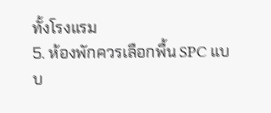ทั้งโรงแรม
5. ห้องพักควรเลือกพื้น SPC แบบ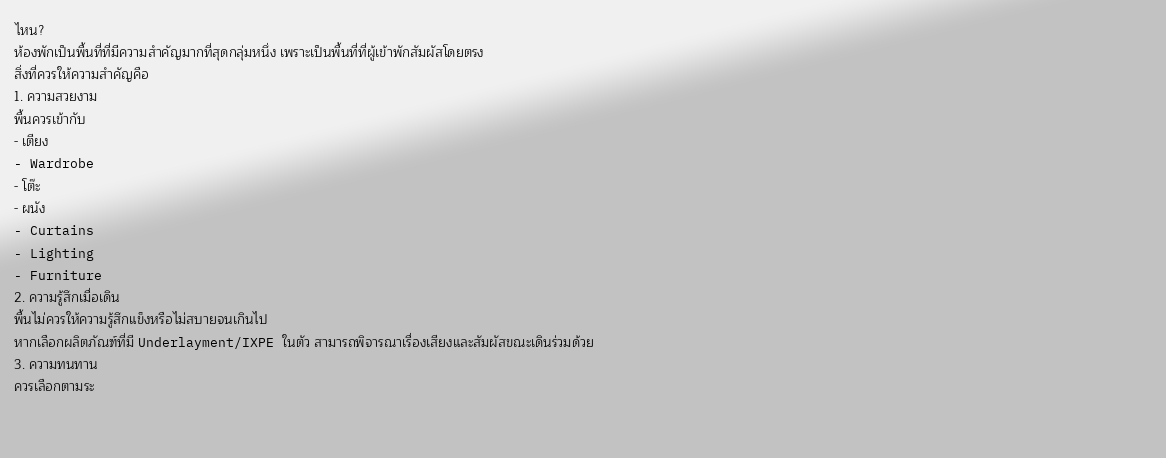ไหน?
ห้องพักเป็นพื้นที่ที่มีความสำคัญมากที่สุดกลุ่มหนึ่ง เพราะเป็นพื้นที่ที่ผู้เข้าพักสัมผัสโดยตรง
สิ่งที่ควรให้ความสำคัญคือ
1. ความสวยงาม
พื้นควรเข้ากับ
- เตียง
- Wardrobe
- โต๊ะ
- ผนัง
- Curtains
- Lighting
- Furniture
2. ความรู้สึกเมื่อเดิน
พื้นไม่ควรให้ความรู้สึกแข็งหรือไม่สบายจนเกินไป
หากเลือกผลิตภัณฑ์ที่มี Underlayment/IXPE ในตัว สามารถพิจารณาเรื่องเสียงและสัมผัสขณะเดินร่วมด้วย
3. ความทนทาน
ควรเลือกตามระ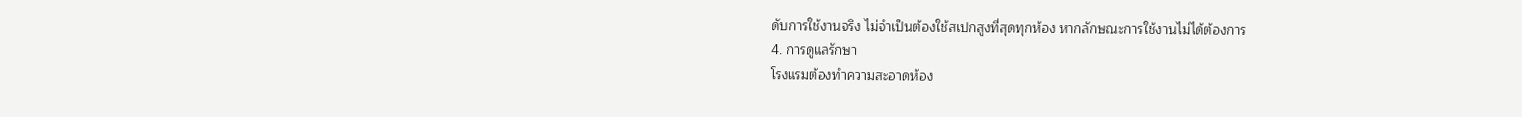ดับการใช้งานจริง ไม่จำเป็นต้องใช้สเปกสูงที่สุดทุกห้อง หากลักษณะการใช้งานไม่ได้ต้องการ
4. การดูแลรักษา
โรงแรมต้องทำความสะอาดห้อง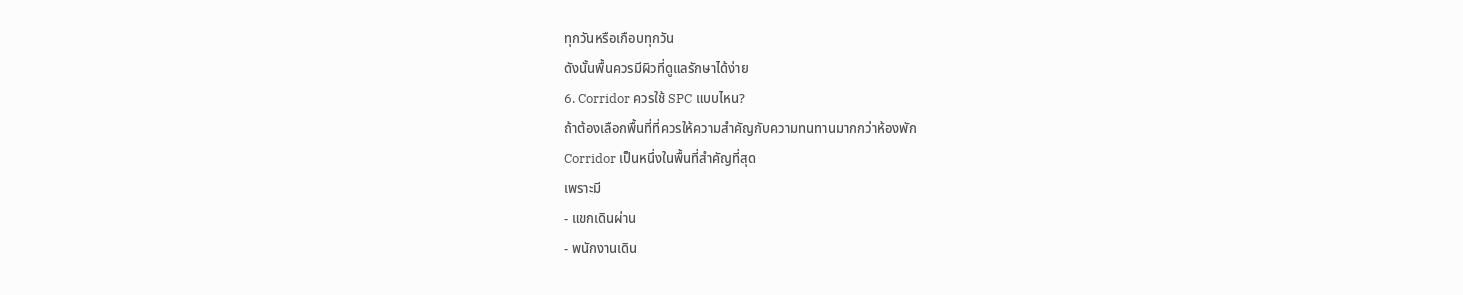ทุกวันหรือเกือบทุกวัน
ดังนั้นพื้นควรมีผิวที่ดูแลรักษาได้ง่าย
6. Corridor ควรใช้ SPC แบบไหน?
ถ้าต้องเลือกพื้นที่ที่ควรให้ความสำคัญกับความทนทานมากกว่าห้องพัก
Corridor เป็นหนึ่งในพื้นที่สำคัญที่สุด
เพราะมี
- แขกเดินผ่าน
- พนักงานเดิน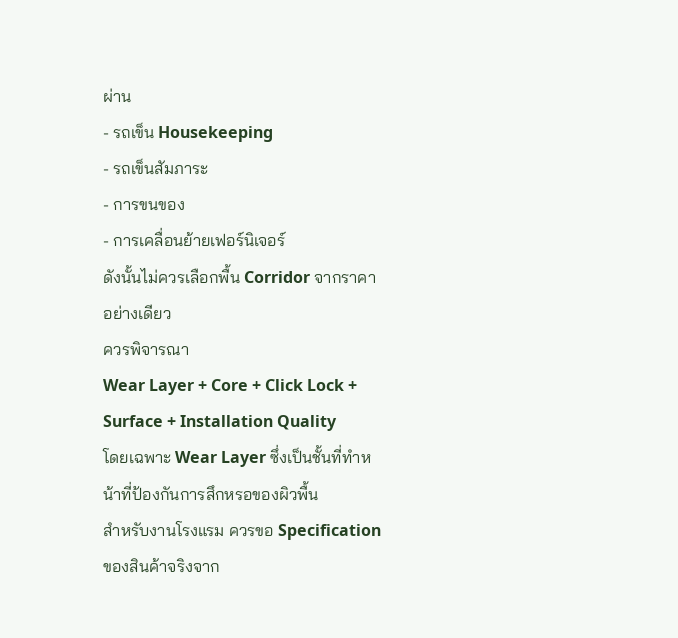ผ่าน
- รถเข็น Housekeeping
- รถเข็นสัมภาระ
- การขนของ
- การเคลื่อนย้ายเฟอร์นิเจอร์
ดังนั้นไม่ควรเลือกพื้น Corridor จากราคาอย่างเดียว
ควรพิจารณา
Wear Layer + Core + Click Lock + Surface + Installation Quality
โดยเฉพาะ Wear Layer ซึ่งเป็นชั้นที่ทำหน้าที่ป้องกันการสึกหรอของผิวพื้น
สำหรับงานโรงแรม ควรขอ Specification ของสินค้าจริงจาก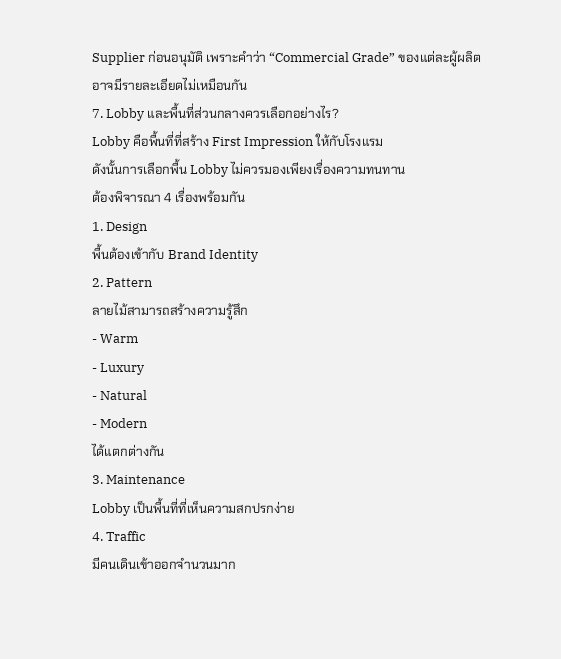Supplier ก่อนอนุมัติ เพราะคำว่า “Commercial Grade” ของแต่ละผู้ผลิตอาจมีรายละเอียดไม่เหมือนกัน
7. Lobby และพื้นที่ส่วนกลางควรเลือกอย่างไร?
Lobby คือพื้นที่ที่สร้าง First Impression ให้กับโรงแรม
ดังนั้นการเลือกพื้น Lobby ไม่ควรมองเพียงเรื่องความทนทาน
ต้องพิจารณา 4 เรื่องพร้อมกัน
1. Design
พื้นต้องเข้ากับ Brand Identity
2. Pattern
ลายไม้สามารถสร้างความรู้สึก
- Warm
- Luxury
- Natural
- Modern
ได้แตกต่างกัน
3. Maintenance
Lobby เป็นพื้นที่ที่เห็นความสกปรกง่าย
4. Traffic
มีคนเดินเข้าออกจำนวนมาก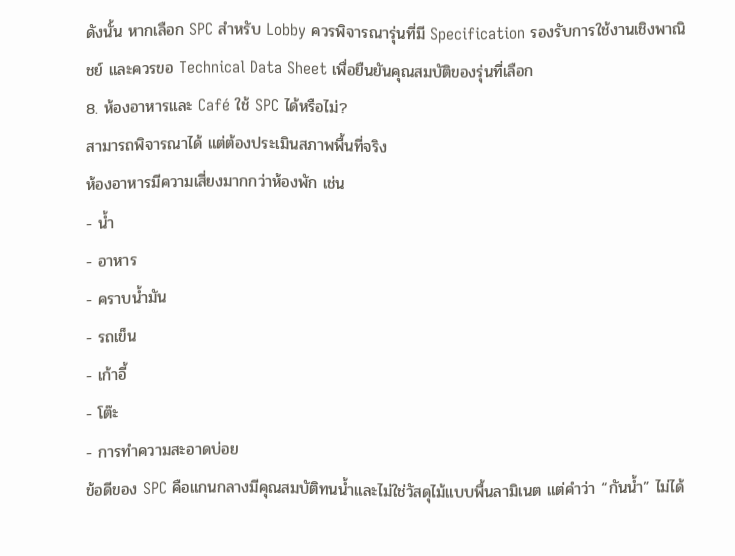ดังนั้น หากเลือก SPC สำหรับ Lobby ควรพิจารณารุ่นที่มี Specification รองรับการใช้งานเชิงพาณิชย์ และควรขอ Technical Data Sheet เพื่อยืนยันคุณสมบัติของรุ่นที่เลือก
8. ห้องอาหารและ Café ใช้ SPC ได้หรือไม่?
สามารถพิจารณาได้ แต่ต้องประเมินสภาพพื้นที่จริง
ห้องอาหารมีความเสี่ยงมากกว่าห้องพัก เช่น
- น้ำ
- อาหาร
- คราบน้ำมัน
- รถเข็น
- เก้าอี้
- โต๊ะ
- การทำความสะอาดบ่อย
ข้อดีของ SPC คือแกนกลางมีคุณสมบัติทนน้ำและไม่ใช่วัสดุไม้แบบพื้นลามิเนต แต่คำว่า “กันน้ำ” ไม่ได้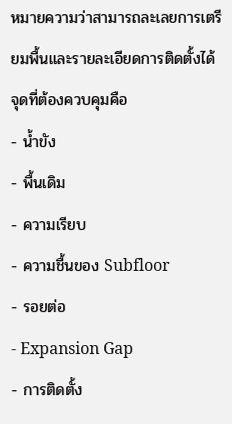หมายความว่าสามารถละเลยการเตรียมพื้นและรายละเอียดการติดตั้งได้
จุดที่ต้องควบคุมคือ
- น้ำขัง
- พื้นเดิม
- ความเรียบ
- ความชื้นของ Subfloor
- รอยต่อ
- Expansion Gap
- การติดตั้ง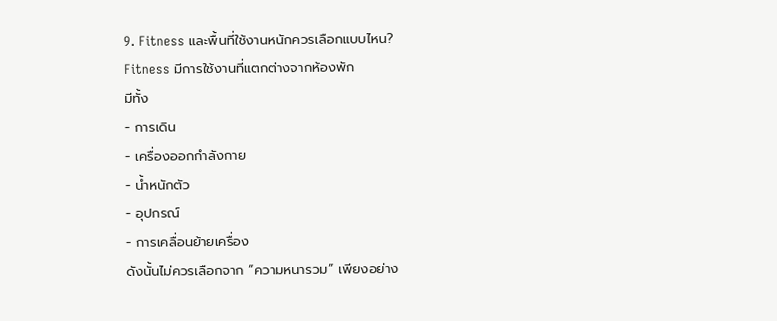9. Fitness และพื้นที่ใช้งานหนักควรเลือกแบบไหน?
Fitness มีการใช้งานที่แตกต่างจากห้องพัก
มีทั้ง
- การเดิน
- เครื่องออกกำลังกาย
- น้ำหนักตัว
- อุปกรณ์
- การเคลื่อนย้ายเครื่อง
ดังนั้นไม่ควรเลือกจาก “ความหนารวม” เพียงอย่าง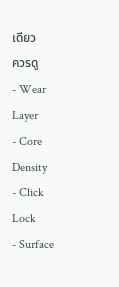เดียว
ควรดู
- Wear Layer
- Core Density
- Click Lock
- Surface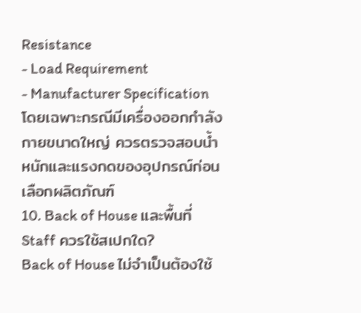Resistance
- Load Requirement
- Manufacturer Specification
โดยเฉพาะกรณีมีเครื่องออกกำลังกายขนาดใหญ่ ควรตรวจสอบน้ำหนักและแรงกดของอุปกรณ์ก่อนเลือกผลิตภัณฑ์
10. Back of House และพื้นที่ Staff ควรใช้สเปกใด?
Back of House ไม่จำเป็นต้องใช้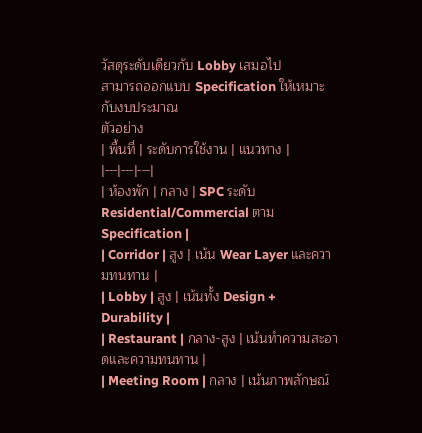วัสดุระดับเดียวกับ Lobby เสมอไป
สามารถออกแบบ Specification ให้เหมาะกับงบประมาณ
ตัวอย่าง
| พื้นที่ | ระดับการใช้งาน | แนวทาง |
|---|---|---|
| ห้องพัก | กลาง | SPC ระดับ Residential/Commercial ตาม Specification |
| Corridor | สูง | เน้น Wear Layer และความทนทาน |
| Lobby | สูง | เน้นทั้ง Design + Durability |
| Restaurant | กลาง-สูง | เน้นทำความสะอาดและความทนทาน |
| Meeting Room | กลาง | เน้นภาพลักษณ์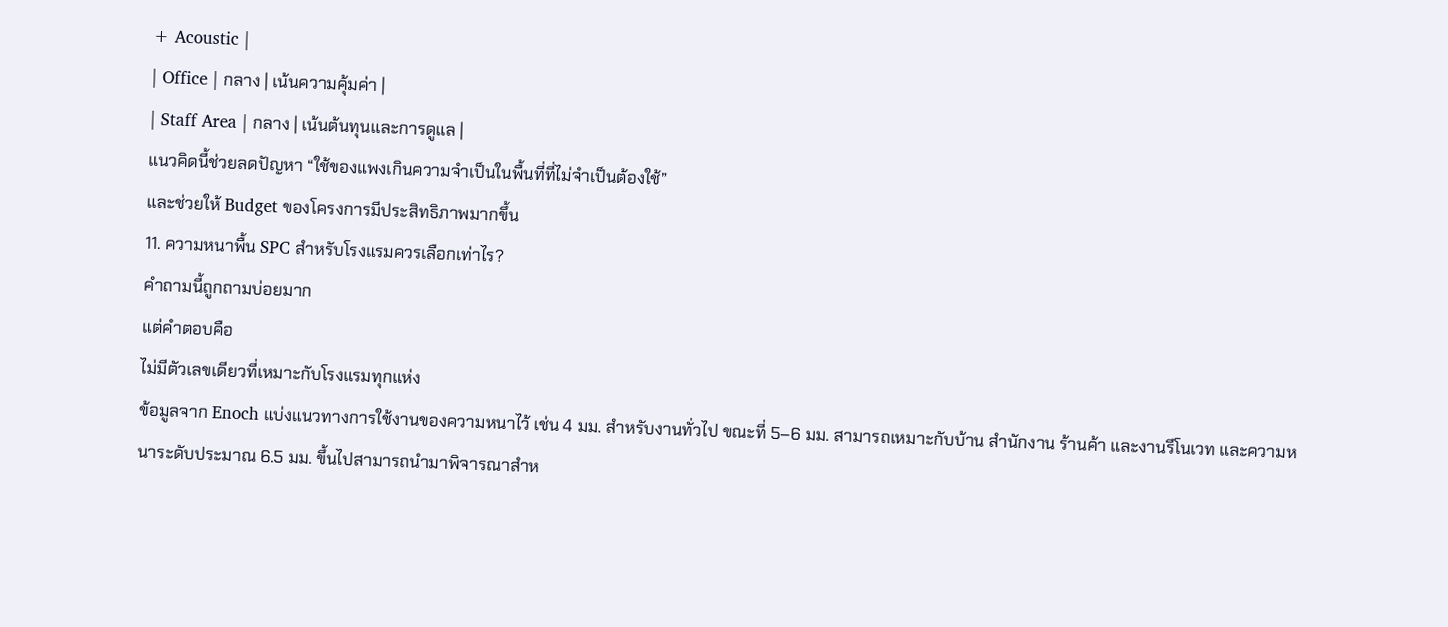+ Acoustic |
| Office | กลาง | เน้นความคุ้มค่า |
| Staff Area | กลาง | เน้นต้นทุนและการดูแล |
แนวคิดนี้ช่วยลดปัญหา “ใช้ของแพงเกินความจำเป็นในพื้นที่ที่ไม่จำเป็นต้องใช้”
และช่วยให้ Budget ของโครงการมีประสิทธิภาพมากขึ้น
11. ความหนาพื้น SPC สำหรับโรงแรมควรเลือกเท่าไร?
คำถามนี้ถูกถามบ่อยมาก
แต่คำตอบคือ
ไม่มีตัวเลขเดียวที่เหมาะกับโรงแรมทุกแห่ง
ข้อมูลจาก Enoch แบ่งแนวทางการใช้งานของความหนาไว้ เช่น 4 มม. สำหรับงานทั่วไป ขณะที่ 5–6 มม. สามารถเหมาะกับบ้าน สำนักงาน ร้านค้า และงานรีโนเวท และความหนาระดับประมาณ 6.5 มม. ขึ้นไปสามารถนำมาพิจารณาสำห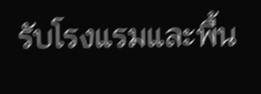รับโรงแรมและพื้น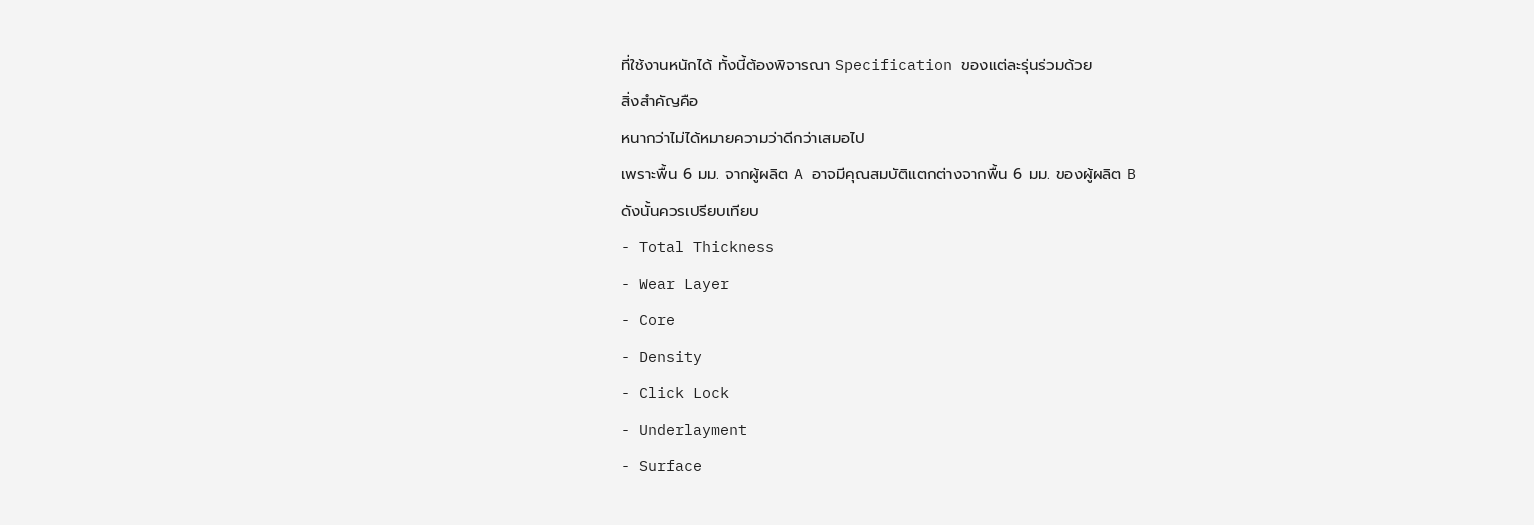ที่ใช้งานหนักได้ ทั้งนี้ต้องพิจารณา Specification ของแต่ละรุ่นร่วมด้วย
สิ่งสำคัญคือ
หนากว่าไม่ได้หมายความว่าดีกว่าเสมอไป
เพราะพื้น 6 มม. จากผู้ผลิต A อาจมีคุณสมบัติแตกต่างจากพื้น 6 มม. ของผู้ผลิต B
ดังนั้นควรเปรียบเทียบ
- Total Thickness
- Wear Layer
- Core
- Density
- Click Lock
- Underlayment
- Surface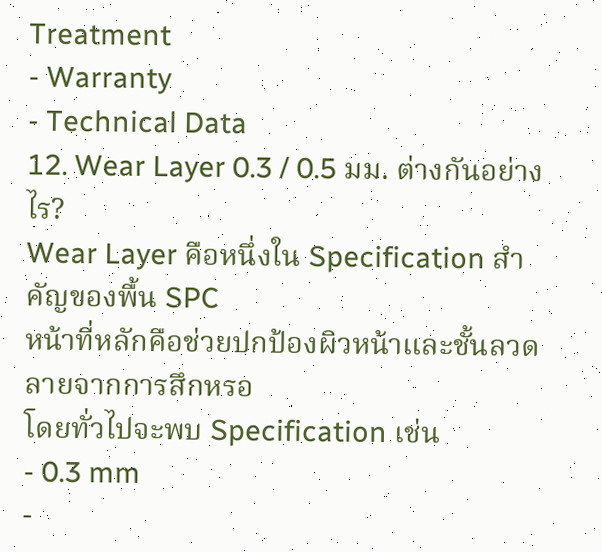Treatment
- Warranty
- Technical Data
12. Wear Layer 0.3 / 0.5 มม. ต่างกันอย่างไร?
Wear Layer คือหนึ่งใน Specification สำคัญของพื้น SPC
หน้าที่หลักคือช่วยปกป้องผิวหน้าและชั้นลวดลายจากการสึกหรอ
โดยทั่วไปจะพบ Specification เช่น
- 0.3 mm
-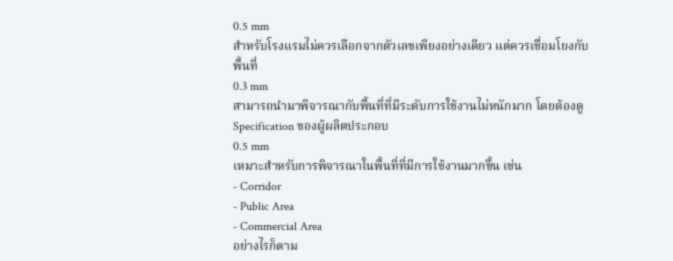0.5 mm
สำหรับโรงแรมไม่ควรเลือกจากตัวเลขเพียงอย่างเดียว แต่ควรเชื่อมโยงกับพื้นที่
0.3 mm
สามารถนำมาพิจารณากับพื้นที่ที่มีระดับการใช้งานไม่หนักมาก โดยต้องดู Specification ของผู้ผลิตประกอบ
0.5 mm
เหมาะสำหรับการพิจารณาในพื้นที่ที่มีการใช้งานมากขึ้น เช่น
- Corridor
- Public Area
- Commercial Area
อย่างไรก็ตาม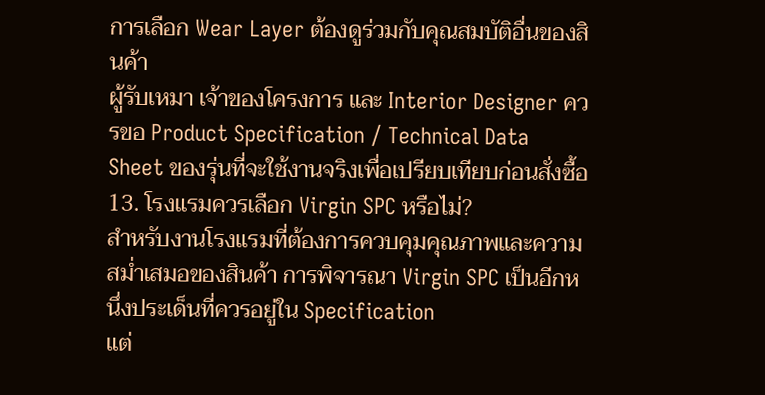การเลือก Wear Layer ต้องดูร่วมกับคุณสมบัติอื่นของสินค้า
ผู้รับเหมา เจ้าของโครงการ และ Interior Designer ควรขอ Product Specification / Technical Data Sheet ของรุ่นที่จะใช้งานจริงเพื่อเปรียบเทียบก่อนสั่งซื้อ
13. โรงแรมควรเลือก Virgin SPC หรือไม่?
สำหรับงานโรงแรมที่ต้องการควบคุมคุณภาพและความสม่ำเสมอของสินค้า การพิจารณา Virgin SPC เป็นอีกหนึ่งประเด็นที่ควรอยู่ใน Specification
แต่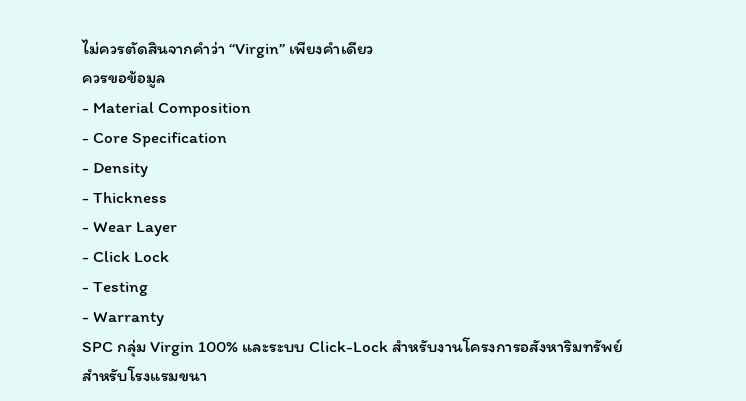ไม่ควรตัดสินจากคำว่า “Virgin” เพียงคำเดียว
ควรขอข้อมูล
- Material Composition
- Core Specification
- Density
- Thickness
- Wear Layer
- Click Lock
- Testing
- Warranty
SPC กลุ่ม Virgin 100% และระบบ Click-Lock สำหรับงานโครงการอสังหาริมทรัพย์
สำหรับโรงแรมขนา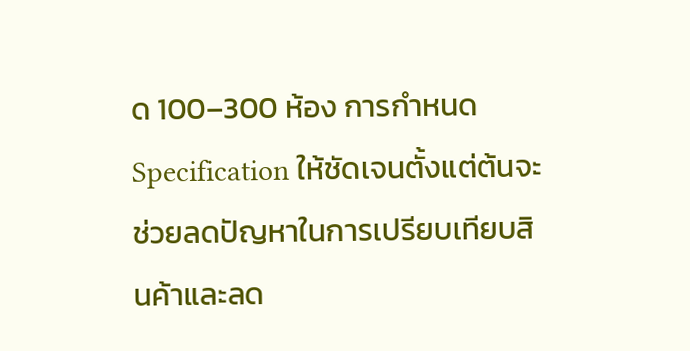ด 100–300 ห้อง การกำหนด Specification ให้ชัดเจนตั้งแต่ต้นจะช่วยลดปัญหาในการเปรียบเทียบสินค้าและลด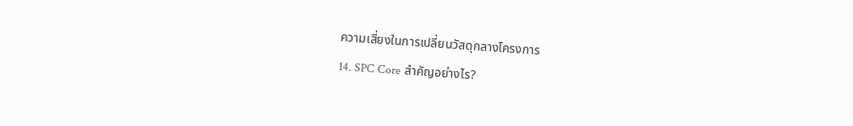ความเสี่ยงในการเปลี่ยนวัสดุกลางโครงการ
14. SPC Core สำคัญอย่างไร?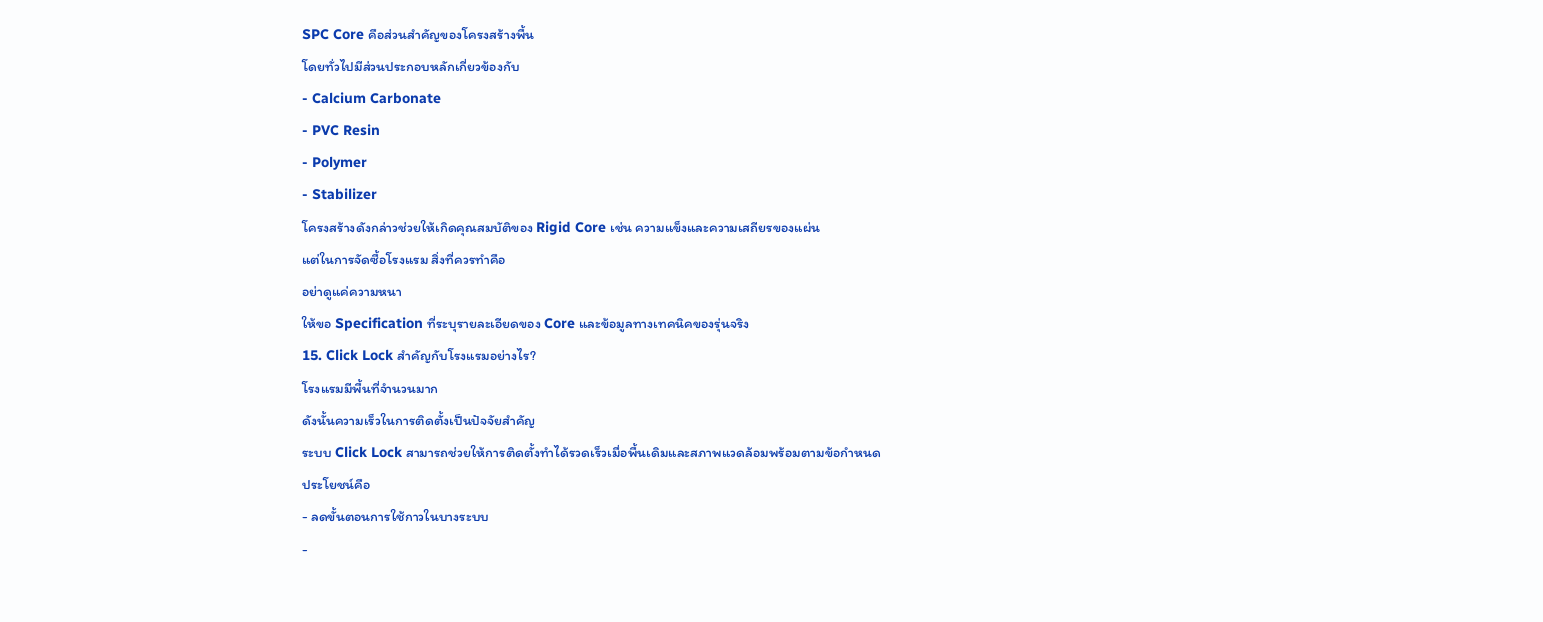SPC Core คือส่วนสำคัญของโครงสร้างพื้น
โดยทั่วไปมีส่วนประกอบหลักเกี่ยวข้องกับ
- Calcium Carbonate
- PVC Resin
- Polymer
- Stabilizer
โครงสร้างดังกล่าวช่วยให้เกิดคุณสมบัติของ Rigid Core เช่น ความแข็งและความเสถียรของแผ่น
แต่ในการจัดซื้อโรงแรม สิ่งที่ควรทำคือ
อย่าดูแค่ความหนา
ให้ขอ Specification ที่ระบุรายละเอียดของ Core และข้อมูลทางเทคนิคของรุ่นจริง
15. Click Lock สำคัญกับโรงแรมอย่างไร?
โรงแรมมีพื้นที่จำนวนมาก
ดังนั้นความเร็วในการติดตั้งเป็นปัจจัยสำคัญ
ระบบ Click Lock สามารถช่วยให้การติดตั้งทำได้รวดเร็วเมื่อพื้นเดิมและสภาพแวดล้อมพร้อมตามข้อกำหนด
ประโยชน์คือ
- ลดขั้นตอนการใช้กาวในบางระบบ
-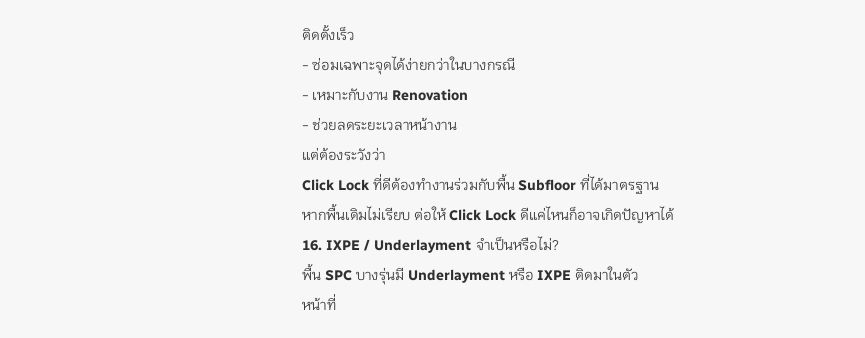ติดตั้งเร็ว
- ซ่อมเฉพาะจุดได้ง่ายกว่าในบางกรณี
- เหมาะกับงาน Renovation
- ช่วยลดระยะเวลาหน้างาน
แต่ต้องระวังว่า
Click Lock ที่ดีต้องทำงานร่วมกับพื้น Subfloor ที่ได้มาตรฐาน
หากพื้นเดิมไม่เรียบ ต่อให้ Click Lock ดีแค่ไหนก็อาจเกิดปัญหาได้
16. IXPE / Underlayment จำเป็นหรือไม่?
พื้น SPC บางรุ่นมี Underlayment หรือ IXPE ติดมาในตัว
หน้าที่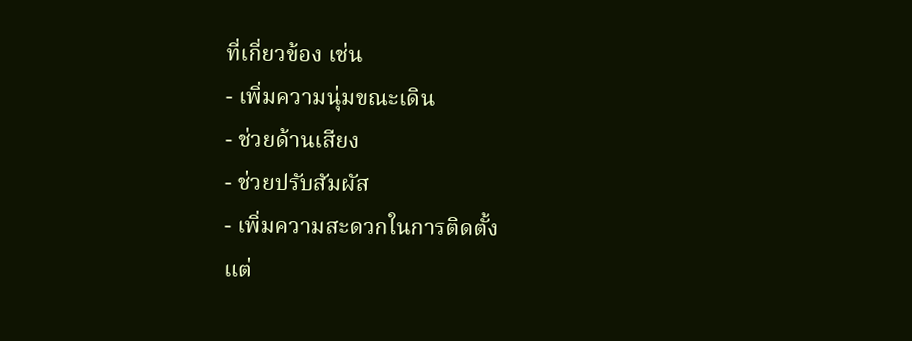ที่เกี่ยวข้อง เช่น
- เพิ่มความนุ่มขณะเดิน
- ช่วยด้านเสียง
- ช่วยปรับสัมผัส
- เพิ่มความสะดวกในการติดตั้ง
แต่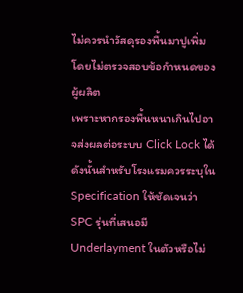ไม่ควรนำวัสดุรองพื้นมาปูเพิ่มโดยไม่ตรวจสอบข้อกำหนดของผู้ผลิต
เพราะหากรองพื้นหนาเกินไปอาจส่งผลต่อระบบ Click Lock ได้
ดังนั้นสำหรับโรงแรมควรระบุใน Specification ให้ชัดเจนว่า
SPC รุ่นที่เสนอมี Underlayment ในตัวหรือไม่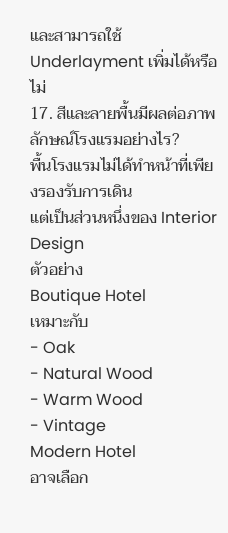และสามารถใช้ Underlayment เพิ่มได้หรือไม่
17. สีและลายพื้นมีผลต่อภาพลักษณ์โรงแรมอย่างไร?
พื้นโรงแรมไม่ได้ทำหน้าที่เพียงรองรับการเดิน
แต่เป็นส่วนหนึ่งของ Interior Design
ตัวอย่าง
Boutique Hotel
เหมาะกับ
- Oak
- Natural Wood
- Warm Wood
- Vintage
Modern Hotel
อาจเลือก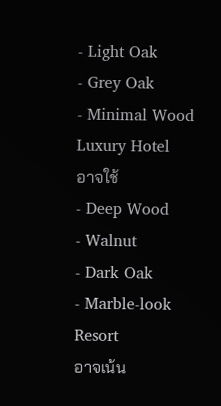- Light Oak
- Grey Oak
- Minimal Wood
Luxury Hotel
อาจใช้
- Deep Wood
- Walnut
- Dark Oak
- Marble-look
Resort
อาจเน้น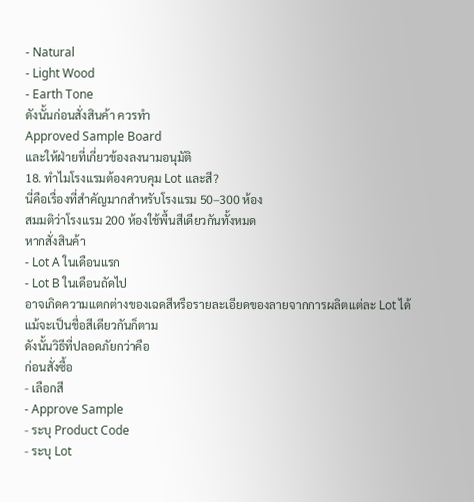- Natural
- Light Wood
- Earth Tone
ดังนั้นก่อนสั่งสินค้า ควรทำ
Approved Sample Board
และให้ฝ่ายที่เกี่ยวข้องลงนามอนุมัติ
18. ทำไมโรงแรมต้องควบคุม Lot และสี?
นี่คือเรื่องที่สำคัญมากสำหรับโรงแรม 50–300 ห้อง
สมมติว่าโรงแรม 200 ห้องใช้พื้นสีเดียวกันทั้งหมด
หากสั่งสินค้า
- Lot A ในเดือนแรก
- Lot B ในเดือนถัดไป
อาจเกิดความแตกต่างของเฉดสีหรือรายละเอียดของลายจากการผลิตแต่ละ Lot ได้
แม้จะเป็นชื่อสีเดียวกันก็ตาม
ดังนั้นวิธีที่ปลอดภัยกว่าคือ
ก่อนสั่งซื้อ
- เลือกสี
- Approve Sample
- ระบุ Product Code
- ระบุ Lot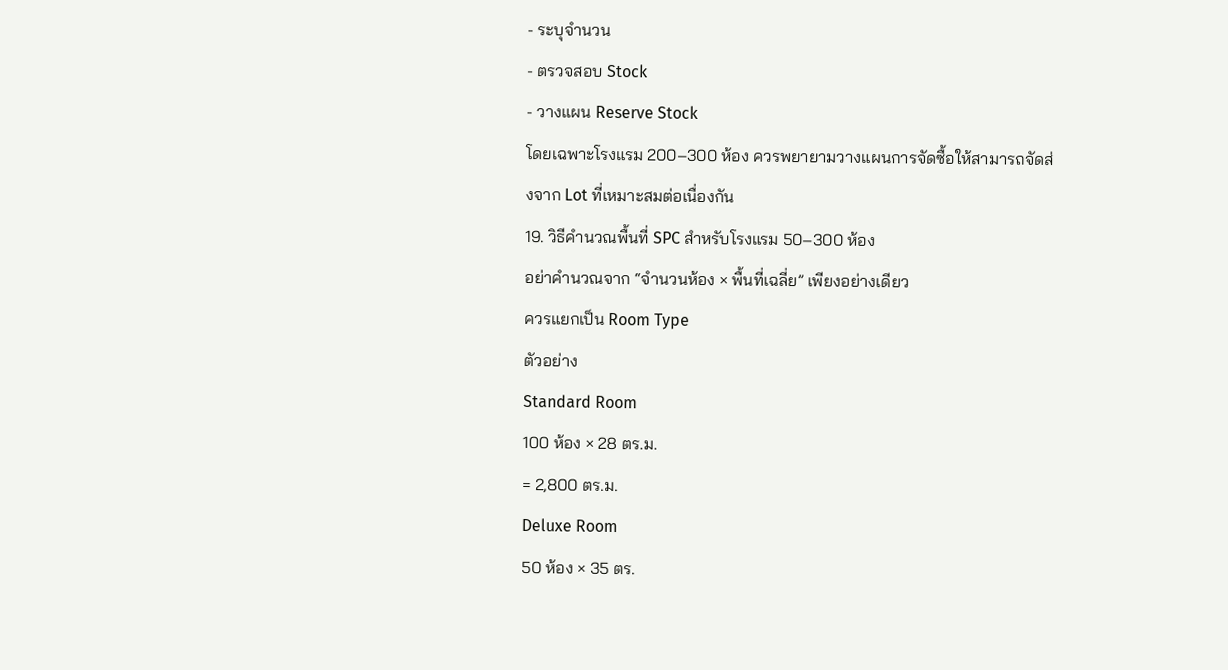- ระบุจำนวน
- ตรวจสอบ Stock
- วางแผน Reserve Stock
โดยเฉพาะโรงแรม 200–300 ห้อง ควรพยายามวางแผนการจัดซื้อให้สามารถจัดส่งจาก Lot ที่เหมาะสมต่อเนื่องกัน
19. วิธีคำนวณพื้นที่ SPC สำหรับโรงแรม 50–300 ห้อง
อย่าคำนวณจาก “จำนวนห้อง × พื้นที่เฉลี่ย” เพียงอย่างเดียว
ควรแยกเป็น Room Type
ตัวอย่าง
Standard Room
100 ห้อง × 28 ตร.ม.
= 2,800 ตร.ม.
Deluxe Room
50 ห้อง × 35 ตร.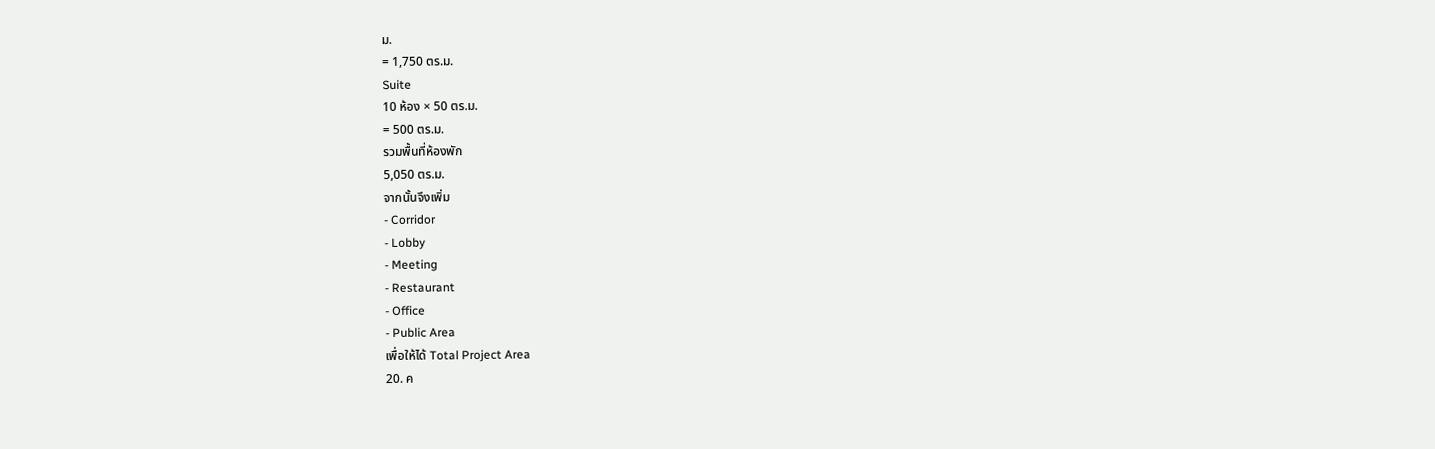ม.
= 1,750 ตร.ม.
Suite
10 ห้อง × 50 ตร.ม.
= 500 ตร.ม.
รวมพื้นที่ห้องพัก
5,050 ตร.ม.
จากนั้นจึงเพิ่ม
- Corridor
- Lobby
- Meeting
- Restaurant
- Office
- Public Area
เพื่อให้ได้ Total Project Area
20. ค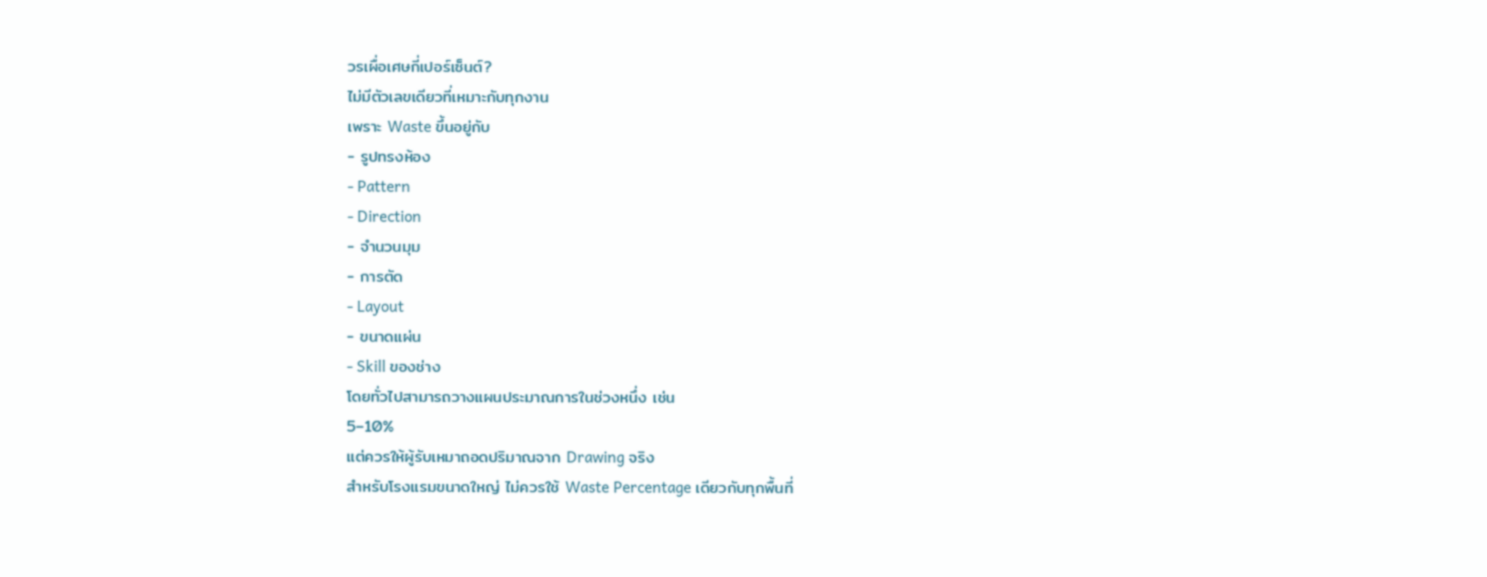วรเผื่อเศษกี่เปอร์เซ็นต์?
ไม่มีตัวเลขเดียวที่เหมาะกับทุกงาน
เพราะ Waste ขึ้นอยู่กับ
- รูปทรงห้อง
- Pattern
- Direction
- จำนวนมุม
- การตัด
- Layout
- ขนาดแผ่น
- Skill ของช่าง
โดยทั่วไปสามารถวางแผนประมาณการในช่วงหนึ่ง เช่น
5–10%
แต่ควรให้ผู้รับเหมาถอดปริมาณจาก Drawing จริง
สำหรับโรงแรมขนาดใหญ่ ไม่ควรใช้ Waste Percentage เดียวกับทุกพื้นที่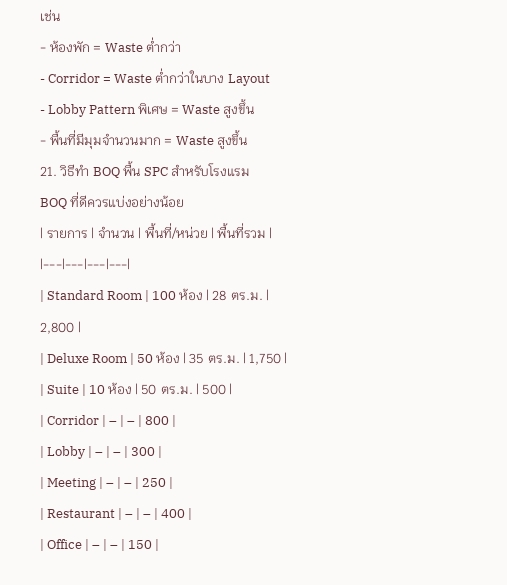เช่น
- ห้องพัก = Waste ต่ำกว่า
- Corridor = Waste ต่ำกว่าในบาง Layout
- Lobby Pattern พิเศษ = Waste สูงขึ้น
- พื้นที่มีมุมจำนวนมาก = Waste สูงขึ้น
21. วิธีทำ BOQ พื้น SPC สำหรับโรงแรม
BOQ ที่ดีควรแบ่งอย่างน้อย
| รายการ | จำนวน | พื้นที่/หน่วย | พื้นที่รวม |
|---|---|---|---|
| Standard Room | 100 ห้อง | 28 ตร.ม. | 2,800 |
| Deluxe Room | 50 ห้อง | 35 ตร.ม. | 1,750 |
| Suite | 10 ห้อง | 50 ตร.ม. | 500 |
| Corridor | – | – | 800 |
| Lobby | – | – | 300 |
| Meeting | – | – | 250 |
| Restaurant | – | – | 400 |
| Office | – | – | 150 |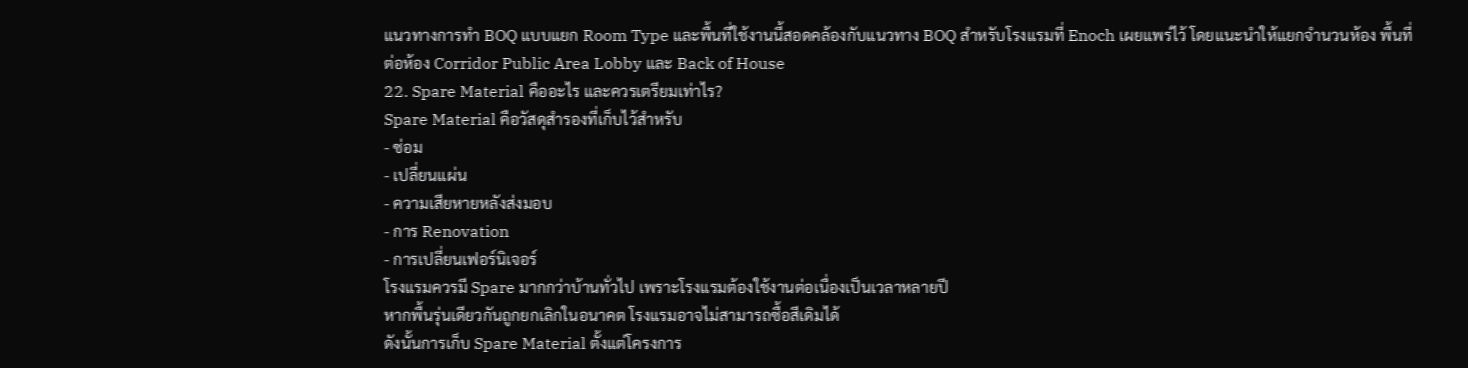แนวทางการทำ BOQ แบบแยก Room Type และพื้นที่ใช้งานนี้สอดคล้องกับแนวทาง BOQ สำหรับโรงแรมที่ Enoch เผยแพร่ไว้ โดยแนะนำให้แยกจำนวนห้อง พื้นที่ต่อห้อง Corridor Public Area Lobby และ Back of House
22. Spare Material คืออะไร และควรเตรียมเท่าไร?
Spare Material คือวัสดุสำรองที่เก็บไว้สำหรับ
- ซ่อม
- เปลี่ยนแผ่น
- ความเสียหายหลังส่งมอบ
- การ Renovation
- การเปลี่ยนเฟอร์นิเจอร์
โรงแรมควรมี Spare มากกว่าบ้านทั่วไป เพราะโรงแรมต้องใช้งานต่อเนื่องเป็นเวลาหลายปี
หากพื้นรุ่นเดียวกันถูกยกเลิกในอนาคต โรงแรมอาจไม่สามารถซื้อสีเดิมได้
ดังนั้นการเก็บ Spare Material ตั้งแต่โครงการ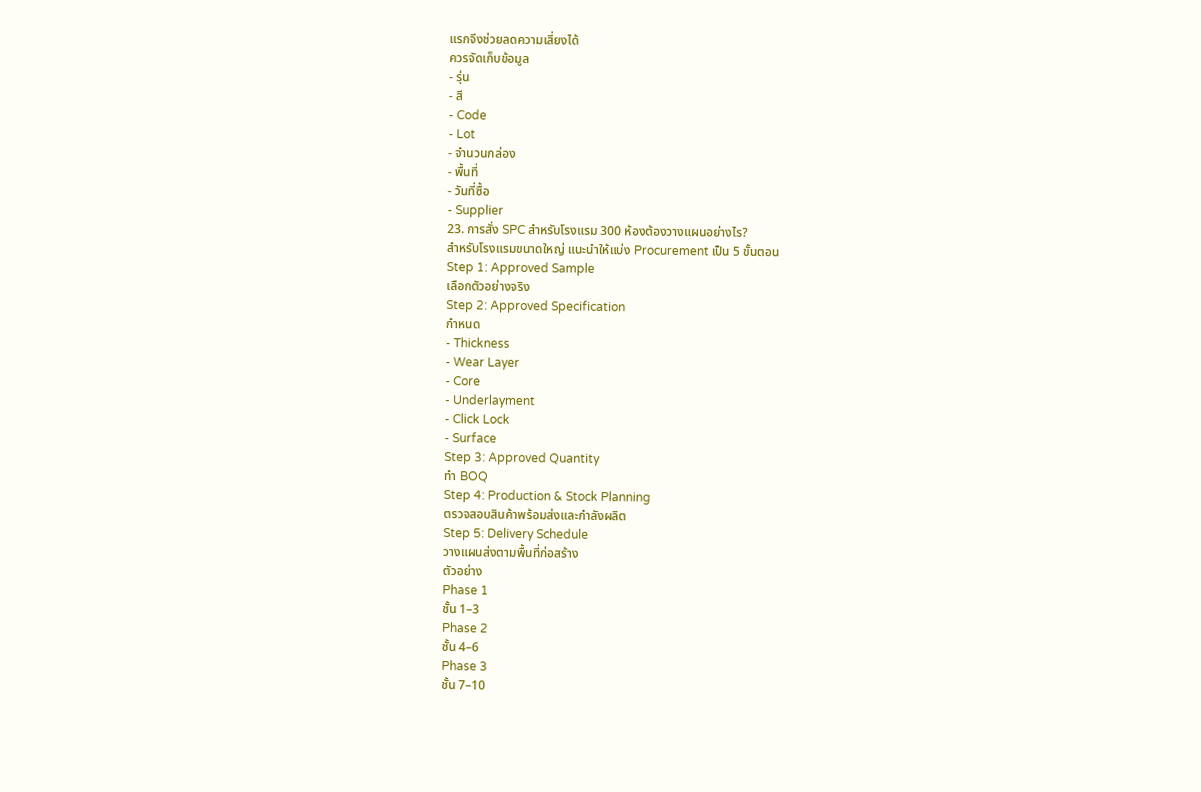แรกจึงช่วยลดความเสี่ยงได้
ควรจัดเก็บข้อมูล
- รุ่น
- สี
- Code
- Lot
- จำนวนกล่อง
- พื้นที่
- วันที่ซื้อ
- Supplier
23. การสั่ง SPC สำหรับโรงแรม 300 ห้องต้องวางแผนอย่างไร?
สำหรับโรงแรมขนาดใหญ่ แนะนำให้แบ่ง Procurement เป็น 5 ขั้นตอน
Step 1: Approved Sample
เลือกตัวอย่างจริง
Step 2: Approved Specification
กำหนด
- Thickness
- Wear Layer
- Core
- Underlayment
- Click Lock
- Surface
Step 3: Approved Quantity
ทำ BOQ
Step 4: Production & Stock Planning
ตรวจสอบสินค้าพร้อมส่งและกำลังผลิต
Step 5: Delivery Schedule
วางแผนส่งตามพื้นที่ก่อสร้าง
ตัวอย่าง
Phase 1
ชั้น 1–3
Phase 2
ชั้น 4–6
Phase 3
ชั้น 7–10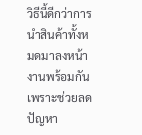วิธีนี้ดีกว่าการนำสินค้าทั้งหมดมาลงหน้างานพร้อมกัน เพราะช่วยลดปัญหา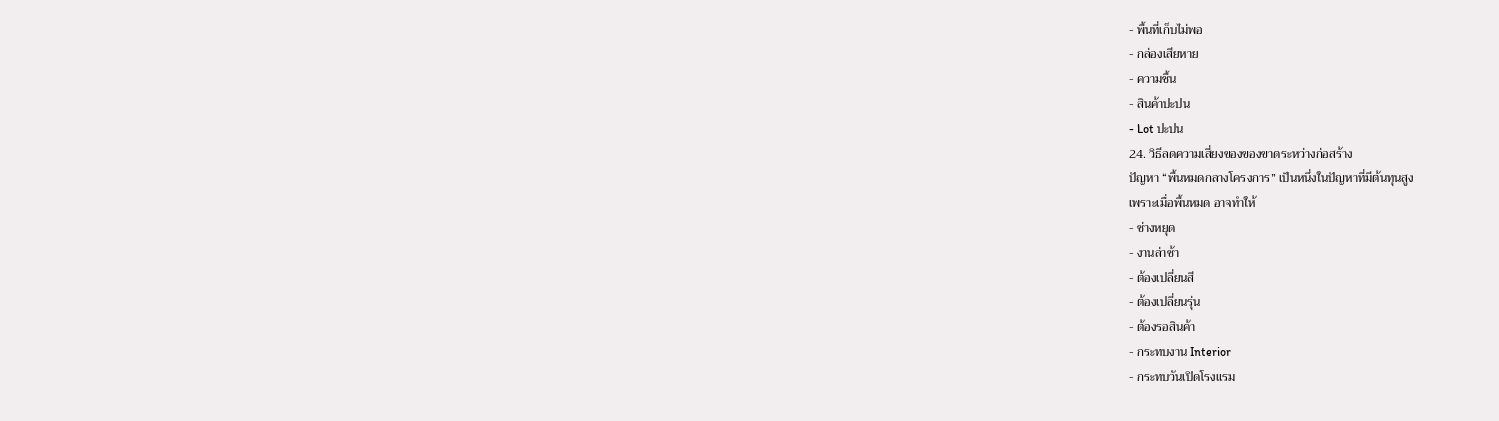- พื้นที่เก็บไม่พอ
- กล่องเสียหาย
- ความชื้น
- สินค้าปะปน
- Lot ปะปน
24. วิธีลดความเสี่ยงของของขาดระหว่างก่อสร้าง
ปัญหา “พื้นหมดกลางโครงการ” เป็นหนึ่งในปัญหาที่มีต้นทุนสูง
เพราะเมื่อพื้นหมด อาจทำให้
- ช่างหยุด
- งานล่าช้า
- ต้องเปลี่ยนสี
- ต้องเปลี่ยนรุ่น
- ต้องรอสินค้า
- กระทบงาน Interior
- กระทบวันเปิดโรงแรม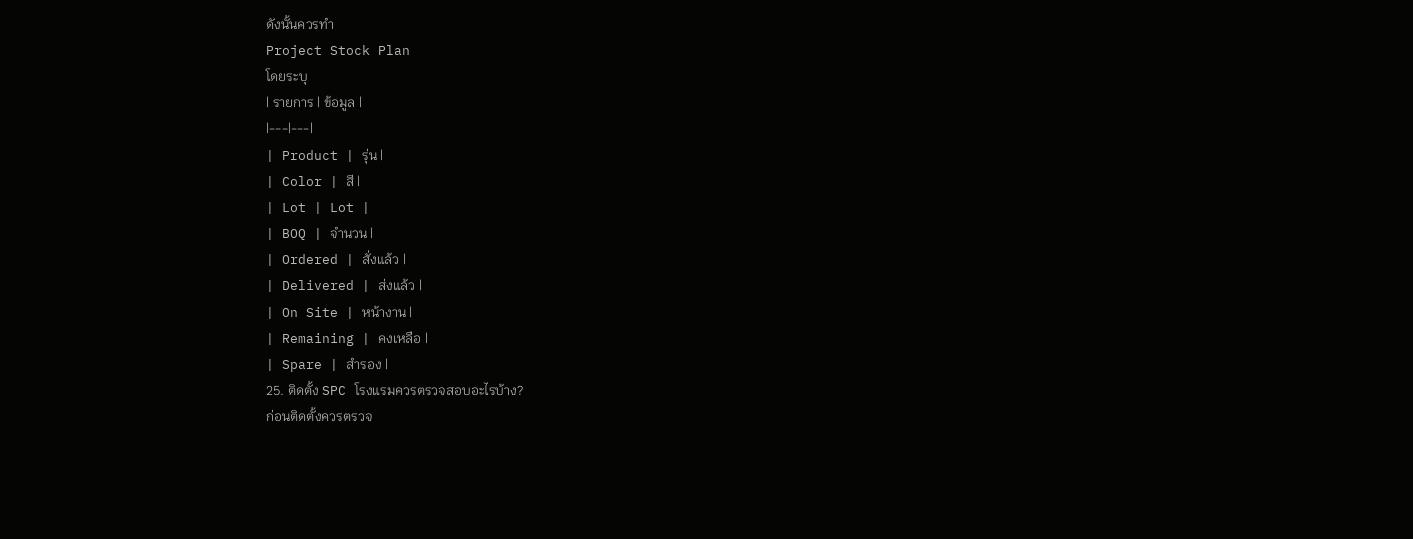ดังนั้นควรทำ
Project Stock Plan
โดยระบุ
| รายการ | ข้อมูล |
|---|---|
| Product | รุ่น |
| Color | สี |
| Lot | Lot |
| BOQ | จำนวน |
| Ordered | สั่งแล้ว |
| Delivered | ส่งแล้ว |
| On Site | หน้างาน |
| Remaining | คงเหลือ |
| Spare | สำรอง |
25. ติดตั้ง SPC โรงแรมควรตรวจสอบอะไรบ้าง?
ก่อนติดตั้งควรตรวจ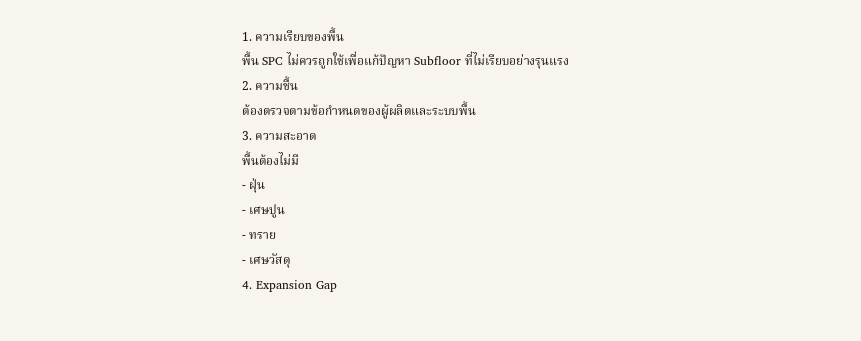1. ความเรียบของพื้น
พื้น SPC ไม่ควรถูกใช้เพื่อแก้ปัญหา Subfloor ที่ไม่เรียบอย่างรุนแรง
2. ความชื้น
ต้องตรวจตามข้อกำหนดของผู้ผลิตและระบบพื้น
3. ความสะอาด
พื้นต้องไม่มี
- ฝุ่น
- เศษปูน
- ทราย
- เศษวัสดุ
4. Expansion Gap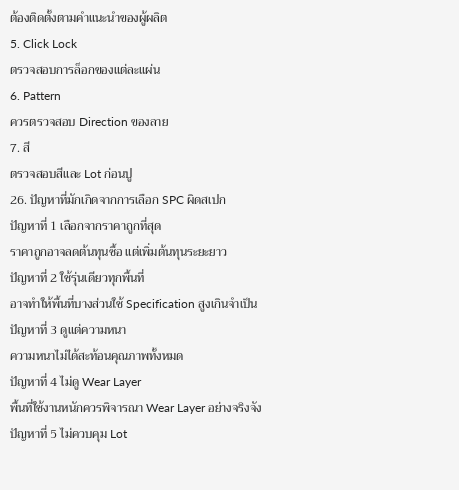ต้องติดตั้งตามคำแนะนำของผู้ผลิต
5. Click Lock
ตรวจสอบการล็อกของแต่ละแผ่น
6. Pattern
ควรตรวจสอบ Direction ของลาย
7. สี
ตรวจสอบสีและ Lot ก่อนปู
26. ปัญหาที่มักเกิดจากการเลือก SPC ผิดสเปก
ปัญหาที่ 1 เลือกจากราคาถูกที่สุด
ราคาถูกอาจลดต้นทุนซื้อ แต่เพิ่มต้นทุนระยะยาว
ปัญหาที่ 2 ใช้รุ่นเดียวทุกพื้นที่
อาจทำให้พื้นที่บางส่วนใช้ Specification สูงเกินจำเป็น
ปัญหาที่ 3 ดูแต่ความหนา
ความหนาไม่ได้สะท้อนคุณภาพทั้งหมด
ปัญหาที่ 4 ไม่ดู Wear Layer
พื้นที่ใช้งานหนักควรพิจารณา Wear Layer อย่างจริงจัง
ปัญหาที่ 5 ไม่ควบคุม Lot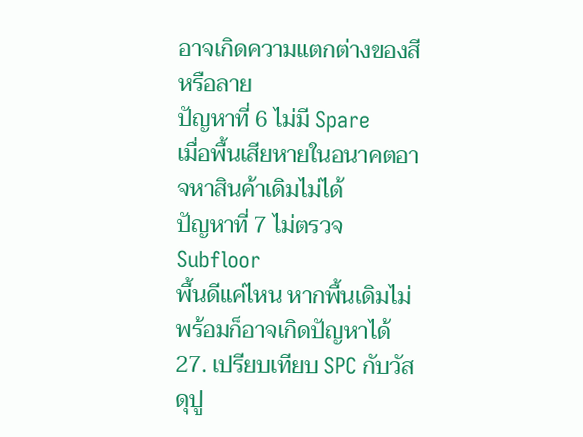อาจเกิดความแตกต่างของสีหรือลาย
ปัญหาที่ 6 ไม่มี Spare
เมื่อพื้นเสียหายในอนาคตอาจหาสินค้าเดิมไม่ได้
ปัญหาที่ 7 ไม่ตรวจ Subfloor
พื้นดีแค่ไหน หากพื้นเดิมไม่พร้อมก็อาจเกิดปัญหาได้
27. เปรียบเทียบ SPC กับวัสดุปู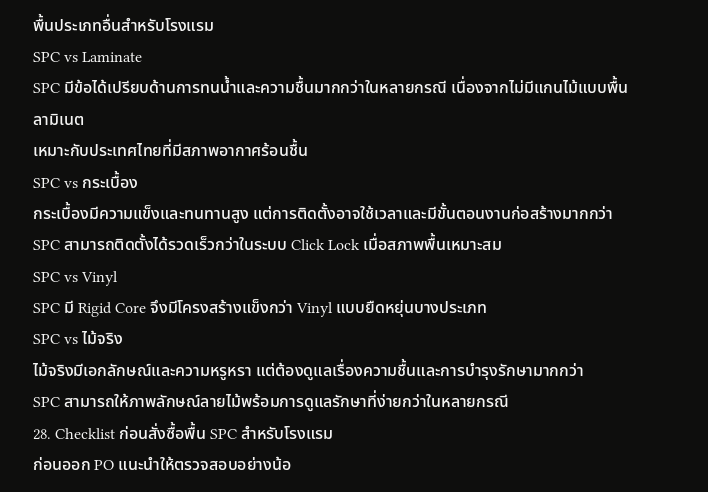พื้นประเภทอื่นสำหรับโรงแรม
SPC vs Laminate
SPC มีข้อได้เปรียบด้านการทนน้ำและความชื้นมากกว่าในหลายกรณี เนื่องจากไม่มีแกนไม้แบบพื้นลามิเนต
เหมาะกับประเทศไทยที่มีสภาพอากาศร้อนชื้น
SPC vs กระเบื้อง
กระเบื้องมีความแข็งและทนทานสูง แต่การติดตั้งอาจใช้เวลาและมีขั้นตอนงานก่อสร้างมากกว่า
SPC สามารถติดตั้งได้รวดเร็วกว่าในระบบ Click Lock เมื่อสภาพพื้นเหมาะสม
SPC vs Vinyl
SPC มี Rigid Core จึงมีโครงสร้างแข็งกว่า Vinyl แบบยืดหยุ่นบางประเภท
SPC vs ไม้จริง
ไม้จริงมีเอกลักษณ์และความหรูหรา แต่ต้องดูแลเรื่องความชื้นและการบำรุงรักษามากกว่า
SPC สามารถให้ภาพลักษณ์ลายไม้พร้อมการดูแลรักษาที่ง่ายกว่าในหลายกรณี
28. Checklist ก่อนสั่งซื้อพื้น SPC สำหรับโรงแรม
ก่อนออก PO แนะนำให้ตรวจสอบอย่างน้อ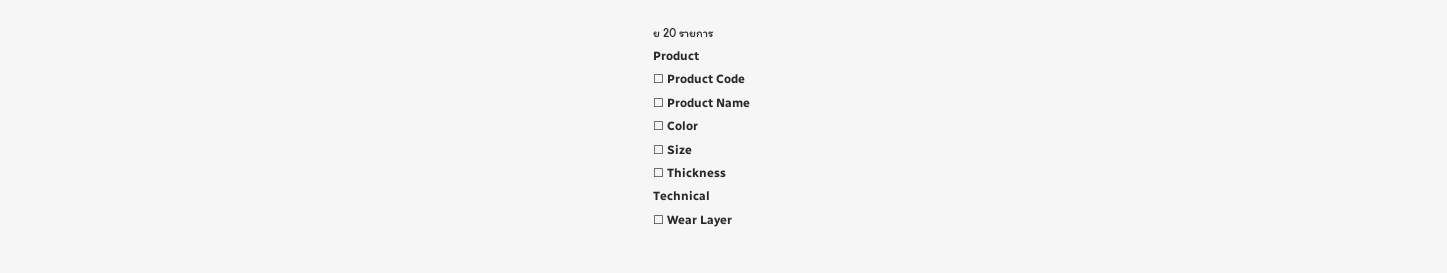ย 20 รายการ
Product
☐ Product Code
☐ Product Name
☐ Color
☐ Size
☐ Thickness
Technical
☐ Wear Layer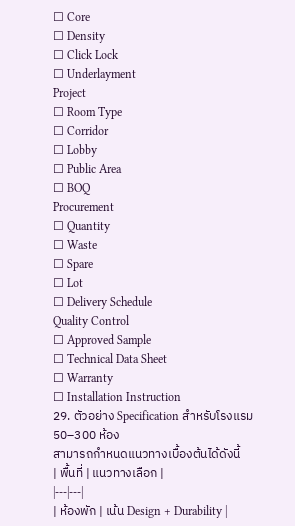☐ Core
☐ Density
☐ Click Lock
☐ Underlayment
Project
☐ Room Type
☐ Corridor
☐ Lobby
☐ Public Area
☐ BOQ
Procurement
☐ Quantity
☐ Waste
☐ Spare
☐ Lot
☐ Delivery Schedule
Quality Control
☐ Approved Sample
☐ Technical Data Sheet
☐ Warranty
☐ Installation Instruction
29. ตัวอย่าง Specification สำหรับโรงแรม 50–300 ห้อง
สามารถกำหนดแนวทางเบื้องต้นได้ดังนี้
| พื้นที่ | แนวทางเลือก |
|---|---|
| ห้องพัก | เน้น Design + Durability |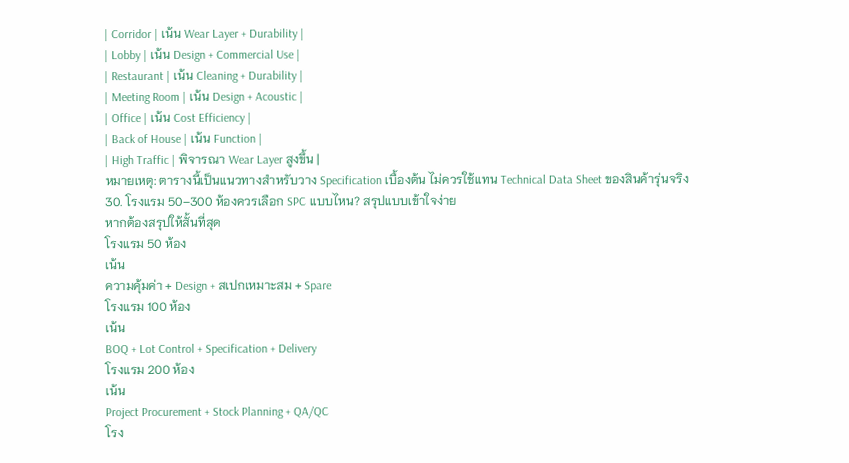| Corridor | เน้น Wear Layer + Durability |
| Lobby | เน้น Design + Commercial Use |
| Restaurant | เน้น Cleaning + Durability |
| Meeting Room | เน้น Design + Acoustic |
| Office | เน้น Cost Efficiency |
| Back of House | เน้น Function |
| High Traffic | พิจารณา Wear Layer สูงขึ้น |
หมายเหตุ: ตารางนี้เป็นแนวทางสำหรับวาง Specification เบื้องต้น ไม่ควรใช้แทน Technical Data Sheet ของสินค้ารุ่นจริง
30. โรงแรม 50–300 ห้องควรเลือก SPC แบบไหน? สรุปแบบเข้าใจง่าย
หากต้องสรุปให้สั้นที่สุด
โรงแรม 50 ห้อง
เน้น
ความคุ้มค่า + Design + สเปกเหมาะสม + Spare
โรงแรม 100 ห้อง
เน้น
BOQ + Lot Control + Specification + Delivery
โรงแรม 200 ห้อง
เน้น
Project Procurement + Stock Planning + QA/QC
โรง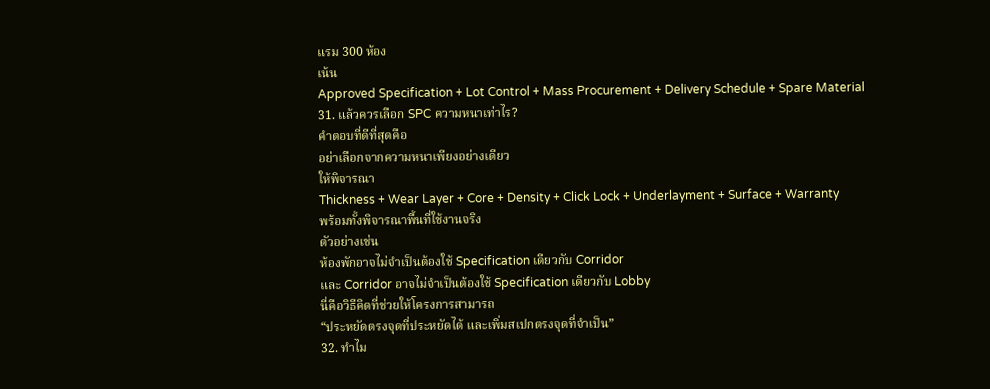แรม 300 ห้อง
เน้น
Approved Specification + Lot Control + Mass Procurement + Delivery Schedule + Spare Material
31. แล้วควรเลือก SPC ความหนาเท่าไร?
คำตอบที่ดีที่สุดคือ
อย่าเลือกจากความหนาเพียงอย่างเดียว
ให้พิจารณา
Thickness + Wear Layer + Core + Density + Click Lock + Underlayment + Surface + Warranty
พร้อมทั้งพิจารณาพื้นที่ใช้งานจริง
ตัวอย่างเช่น
ห้องพักอาจไม่จำเป็นต้องใช้ Specification เดียวกับ Corridor
และ Corridor อาจไม่จำเป็นต้องใช้ Specification เดียวกับ Lobby
นี่คือวิธีคิดที่ช่วยให้โครงการสามารถ
“ประหยัดตรงจุดที่ประหยัดได้ และเพิ่มสเปกตรงจุดที่จำเป็น”
32. ทำไม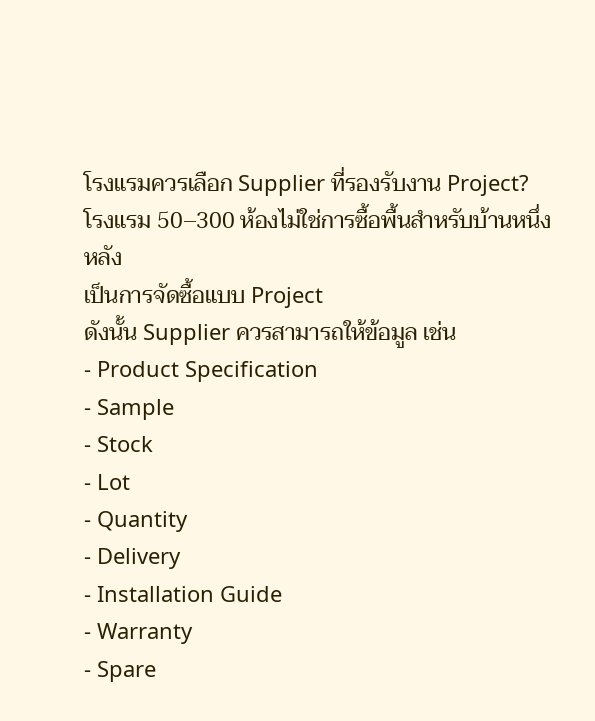โรงแรมควรเลือก Supplier ที่รองรับงาน Project?
โรงแรม 50–300 ห้องไม่ใช่การซื้อพื้นสำหรับบ้านหนึ่งหลัง
เป็นการจัดซื้อแบบ Project
ดังนั้น Supplier ควรสามารถให้ข้อมูล เช่น
- Product Specification
- Sample
- Stock
- Lot
- Quantity
- Delivery
- Installation Guide
- Warranty
- Spare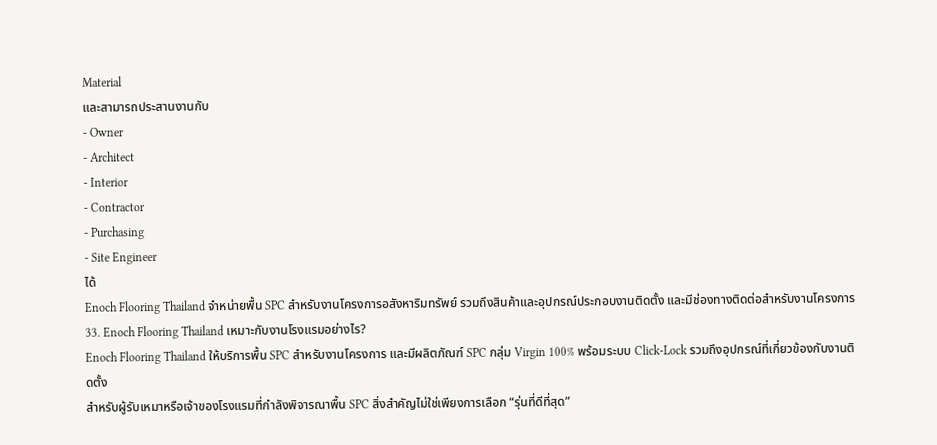Material
และสามารถประสานงานกับ
- Owner
- Architect
- Interior
- Contractor
- Purchasing
- Site Engineer
ได้
Enoch Flooring Thailand จำหน่ายพื้น SPC สำหรับงานโครงการอสังหาริมทรัพย์ รวมถึงสินค้าและอุปกรณ์ประกอบงานติดตั้ง และมีช่องทางติดต่อสำหรับงานโครงการ
33. Enoch Flooring Thailand เหมาะกับงานโรงแรมอย่างไร?
Enoch Flooring Thailand ให้บริการพื้น SPC สำหรับงานโครงการ และมีผลิตภัณฑ์ SPC กลุ่ม Virgin 100% พร้อมระบบ Click-Lock รวมถึงอุปกรณ์ที่เกี่ยวข้องกับงานติดตั้ง
สำหรับผู้รับเหมาหรือเจ้าของโรงแรมที่กำลังพิจารณาพื้น SPC สิ่งสำคัญไม่ใช่เพียงการเลือก “รุ่นที่ดีที่สุด”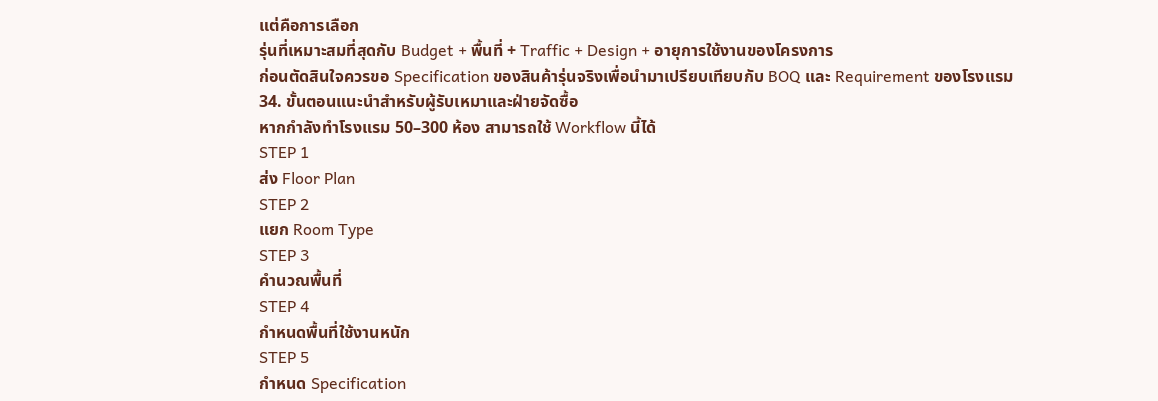แต่คือการเลือก
รุ่นที่เหมาะสมที่สุดกับ Budget + พื้นที่ + Traffic + Design + อายุการใช้งานของโครงการ
ก่อนตัดสินใจควรขอ Specification ของสินค้ารุ่นจริงเพื่อนำมาเปรียบเทียบกับ BOQ และ Requirement ของโรงแรม
34. ขั้นตอนแนะนำสำหรับผู้รับเหมาและฝ่ายจัดซื้อ
หากกำลังทำโรงแรม 50–300 ห้อง สามารถใช้ Workflow นี้ได้
STEP 1
ส่ง Floor Plan
STEP 2
แยก Room Type
STEP 3
คำนวณพื้นที่
STEP 4
กำหนดพื้นที่ใช้งานหนัก
STEP 5
กำหนด Specification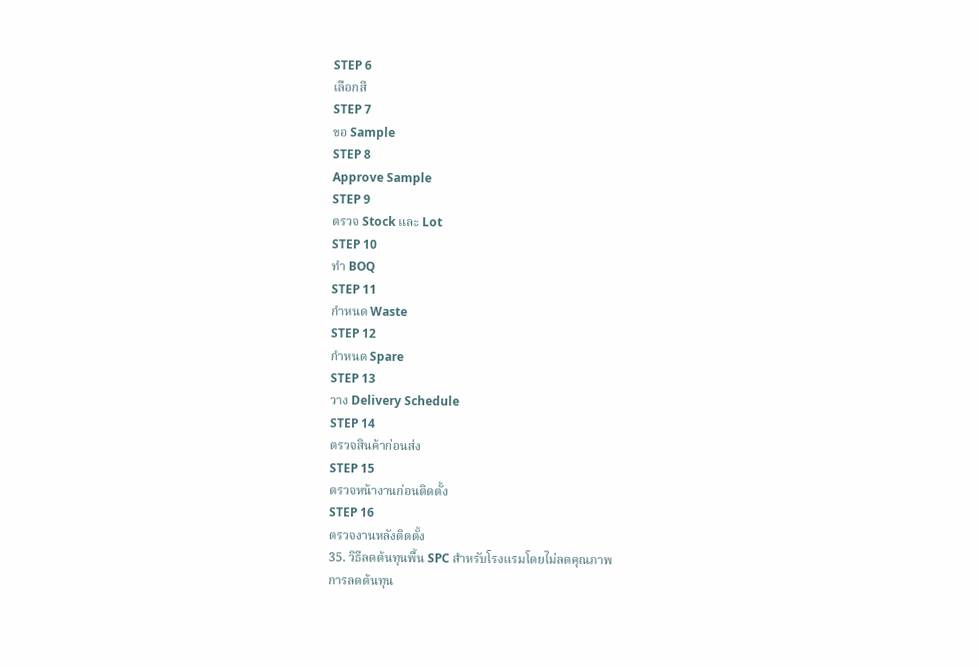STEP 6
เลือกสี
STEP 7
ขอ Sample
STEP 8
Approve Sample
STEP 9
ตรวจ Stock และ Lot
STEP 10
ทำ BOQ
STEP 11
กำหนด Waste
STEP 12
กำหนด Spare
STEP 13
วาง Delivery Schedule
STEP 14
ตรวจสินค้าก่อนส่ง
STEP 15
ตรวจหน้างานก่อนติดตั้ง
STEP 16
ตรวจงานหลังติดตั้ง
35. วิธีลดต้นทุนพื้น SPC สำหรับโรงแรมโดยไม่ลดคุณภาพ
การลดต้นทุน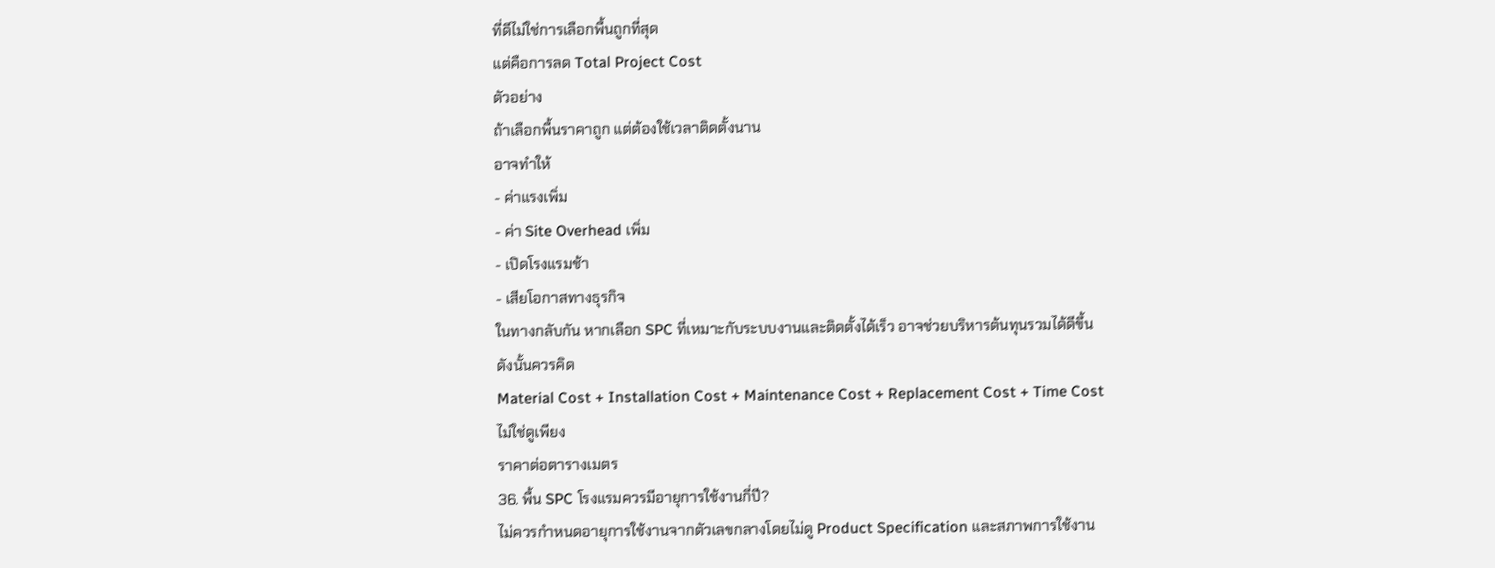ที่ดีไม่ใช่การเลือกพื้นถูกที่สุด
แต่คือการลด Total Project Cost
ตัวอย่าง
ถ้าเลือกพื้นราคาถูก แต่ต้องใช้เวลาติดตั้งนาน
อาจทำให้
- ค่าแรงเพิ่ม
- ค่า Site Overhead เพิ่ม
- เปิดโรงแรมช้า
- เสียโอกาสทางธุรกิจ
ในทางกลับกัน หากเลือก SPC ที่เหมาะกับระบบงานและติดตั้งได้เร็ว อาจช่วยบริหารต้นทุนรวมได้ดีขึ้น
ดังนั้นควรคิด
Material Cost + Installation Cost + Maintenance Cost + Replacement Cost + Time Cost
ไม่ใช่ดูเพียง
ราคาต่อตารางเมตร
36. พื้น SPC โรงแรมควรมีอายุการใช้งานกี่ปี?
ไม่ควรกำหนดอายุการใช้งานจากตัวเลขกลางโดยไม่ดู Product Specification และสภาพการใช้งาน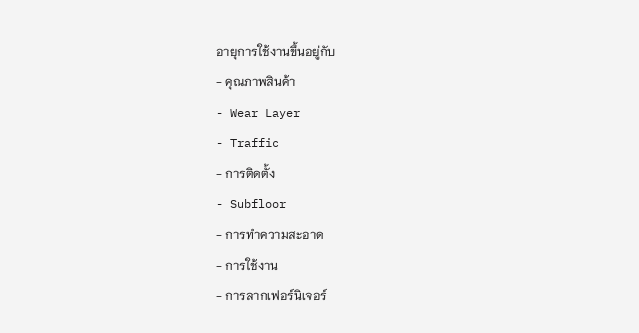อายุการใช้งานขึ้นอยู่กับ
- คุณภาพสินค้า
- Wear Layer
- Traffic
- การติดตั้ง
- Subfloor
- การทำความสะอาด
- การใช้งาน
- การลากเฟอร์นิเจอร์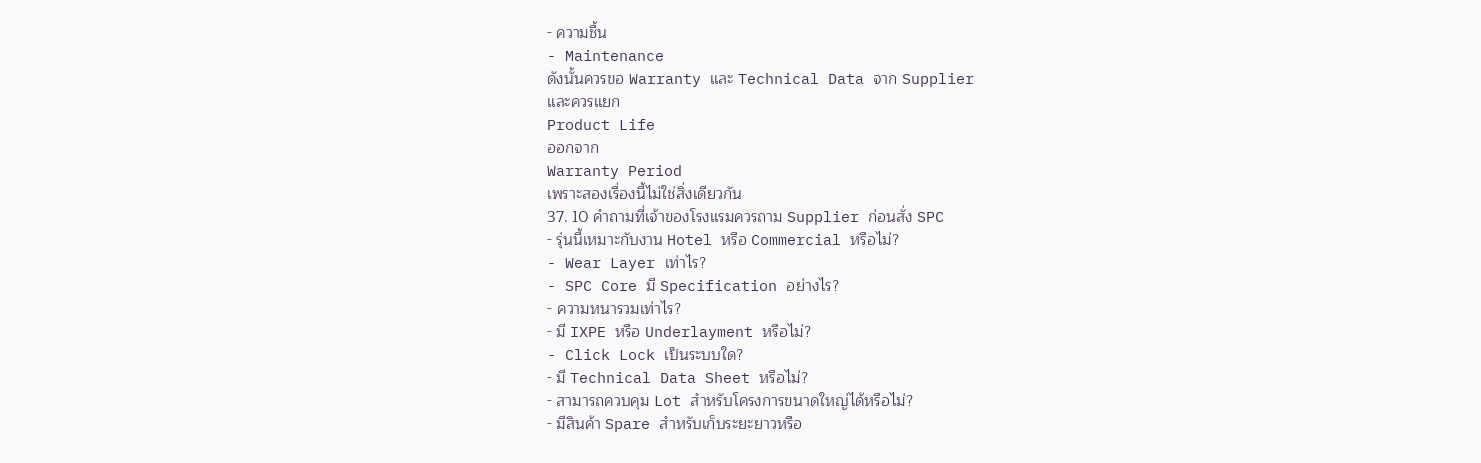- ความชื้น
- Maintenance
ดังนั้นควรขอ Warranty และ Technical Data จาก Supplier
และควรแยก
Product Life
ออกจาก
Warranty Period
เพราะสองเรื่องนี้ไม่ใช่สิ่งเดียวกัน
37. 10 คำถามที่เจ้าของโรงแรมควรถาม Supplier ก่อนสั่ง SPC
- รุ่นนี้เหมาะกับงาน Hotel หรือ Commercial หรือไม่?
- Wear Layer เท่าไร?
- SPC Core มี Specification อย่างไร?
- ความหนารวมเท่าไร?
- มี IXPE หรือ Underlayment หรือไม่?
- Click Lock เป็นระบบใด?
- มี Technical Data Sheet หรือไม่?
- สามารถควบคุม Lot สำหรับโครงการขนาดใหญ่ได้หรือไม่?
- มีสินค้า Spare สำหรับเก็บระยะยาวหรือ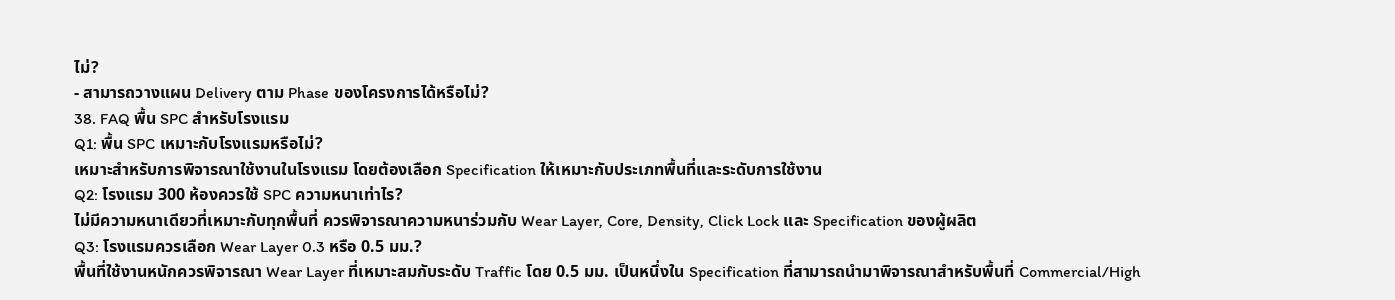ไม่?
- สามารถวางแผน Delivery ตาม Phase ของโครงการได้หรือไม่?
38. FAQ พื้น SPC สำหรับโรงแรม
Q1: พื้น SPC เหมาะกับโรงแรมหรือไม่?
เหมาะสำหรับการพิจารณาใช้งานในโรงแรม โดยต้องเลือก Specification ให้เหมาะกับประเภทพื้นที่และระดับการใช้งาน
Q2: โรงแรม 300 ห้องควรใช้ SPC ความหนาเท่าไร?
ไม่มีความหนาเดียวที่เหมาะกับทุกพื้นที่ ควรพิจารณาความหนาร่วมกับ Wear Layer, Core, Density, Click Lock และ Specification ของผู้ผลิต
Q3: โรงแรมควรเลือก Wear Layer 0.3 หรือ 0.5 มม.?
พื้นที่ใช้งานหนักควรพิจารณา Wear Layer ที่เหมาะสมกับระดับ Traffic โดย 0.5 มม. เป็นหนึ่งใน Specification ที่สามารถนำมาพิจารณาสำหรับพื้นที่ Commercial/High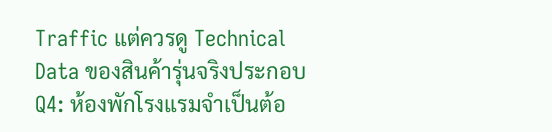Traffic แต่ควรดู Technical Data ของสินค้ารุ่นจริงประกอบ
Q4: ห้องพักโรงแรมจำเป็นต้อ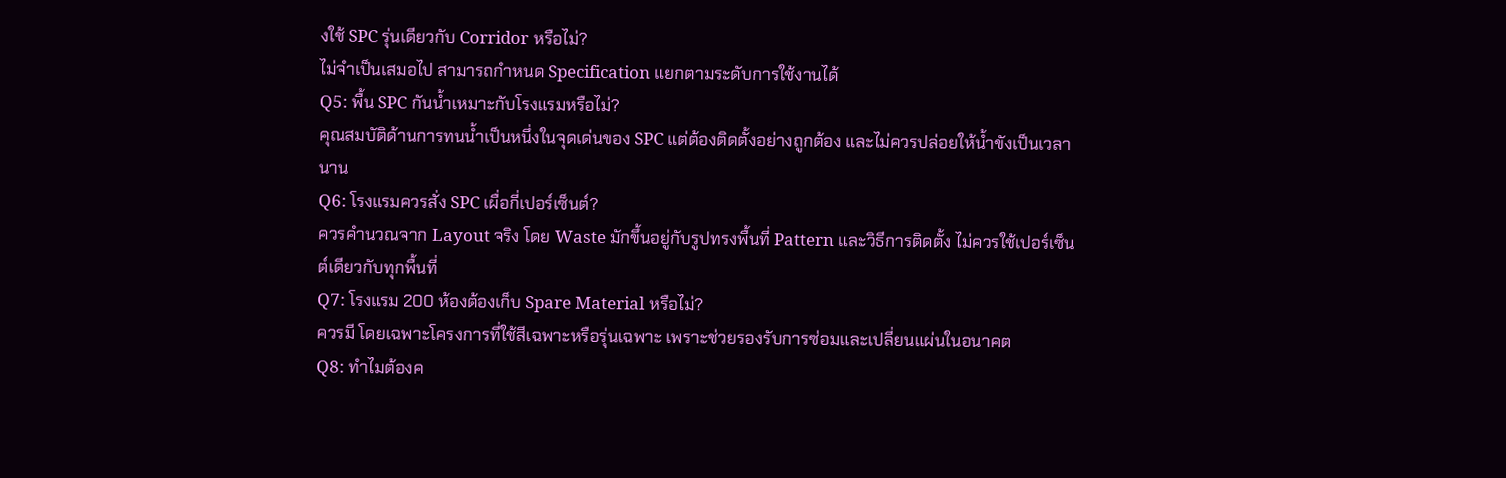งใช้ SPC รุ่นเดียวกับ Corridor หรือไม่?
ไม่จำเป็นเสมอไป สามารถกำหนด Specification แยกตามระดับการใช้งานได้
Q5: พื้น SPC กันน้ำเหมาะกับโรงแรมหรือไม่?
คุณสมบัติด้านการทนน้ำเป็นหนึ่งในจุดเด่นของ SPC แต่ต้องติดตั้งอย่างถูกต้อง และไม่ควรปล่อยให้น้ำขังเป็นเวลานาน
Q6: โรงแรมควรสั่ง SPC เผื่อกี่เปอร์เซ็นต์?
ควรคำนวณจาก Layout จริง โดย Waste มักขึ้นอยู่กับรูปทรงพื้นที่ Pattern และวิธีการติดตั้ง ไม่ควรใช้เปอร์เซ็นต์เดียวกับทุกพื้นที่
Q7: โรงแรม 200 ห้องต้องเก็บ Spare Material หรือไม่?
ควรมี โดยเฉพาะโครงการที่ใช้สีเฉพาะหรือรุ่นเฉพาะ เพราะช่วยรองรับการซ่อมและเปลี่ยนแผ่นในอนาคต
Q8: ทำไมต้องค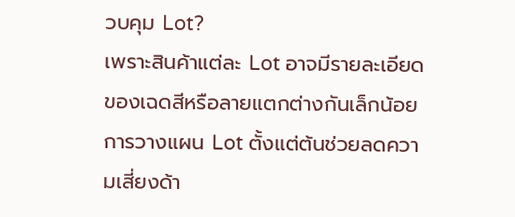วบคุม Lot?
เพราะสินค้าแต่ละ Lot อาจมีรายละเอียดของเฉดสีหรือลายแตกต่างกันเล็กน้อย การวางแผน Lot ตั้งแต่ต้นช่วยลดความเสี่ยงด้า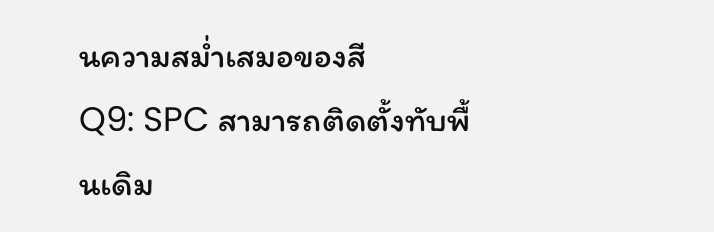นความสม่ำเสมอของสี
Q9: SPC สามารถติดตั้งทับพื้นเดิม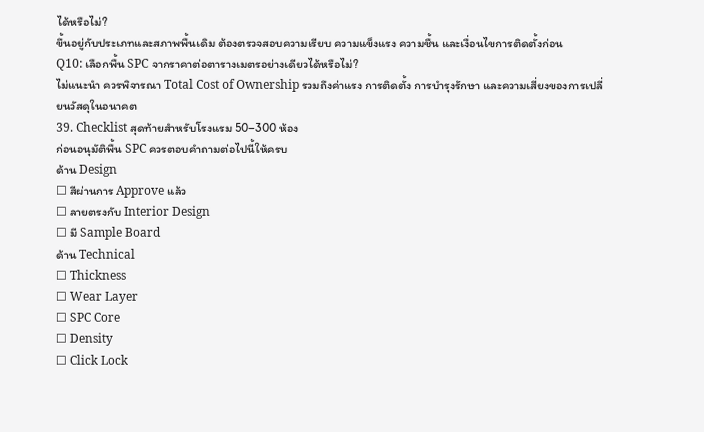ได้หรือไม่?
ขึ้นอยู่กับประเภทและสภาพพื้นเดิม ต้องตรวจสอบความเรียบ ความแข็งแรง ความชื้น และเงื่อนไขการติดตั้งก่อน
Q10: เลือกพื้น SPC จากราคาต่อตารางเมตรอย่างเดียวได้หรือไม่?
ไม่แนะนำ ควรพิจารณา Total Cost of Ownership รวมถึงค่าแรง การติดตั้ง การบำรุงรักษา และความเสี่ยงของการเปลี่ยนวัสดุในอนาคต
39. Checklist สุดท้ายสำหรับโรงแรม 50–300 ห้อง
ก่อนอนุมัติพื้น SPC ควรตอบคำถามต่อไปนี้ให้ครบ
ด้าน Design
☐ สีผ่านการ Approve แล้ว
☐ ลายตรงกับ Interior Design
☐ มี Sample Board
ด้าน Technical
☐ Thickness
☐ Wear Layer
☐ SPC Core
☐ Density
☐ Click Lock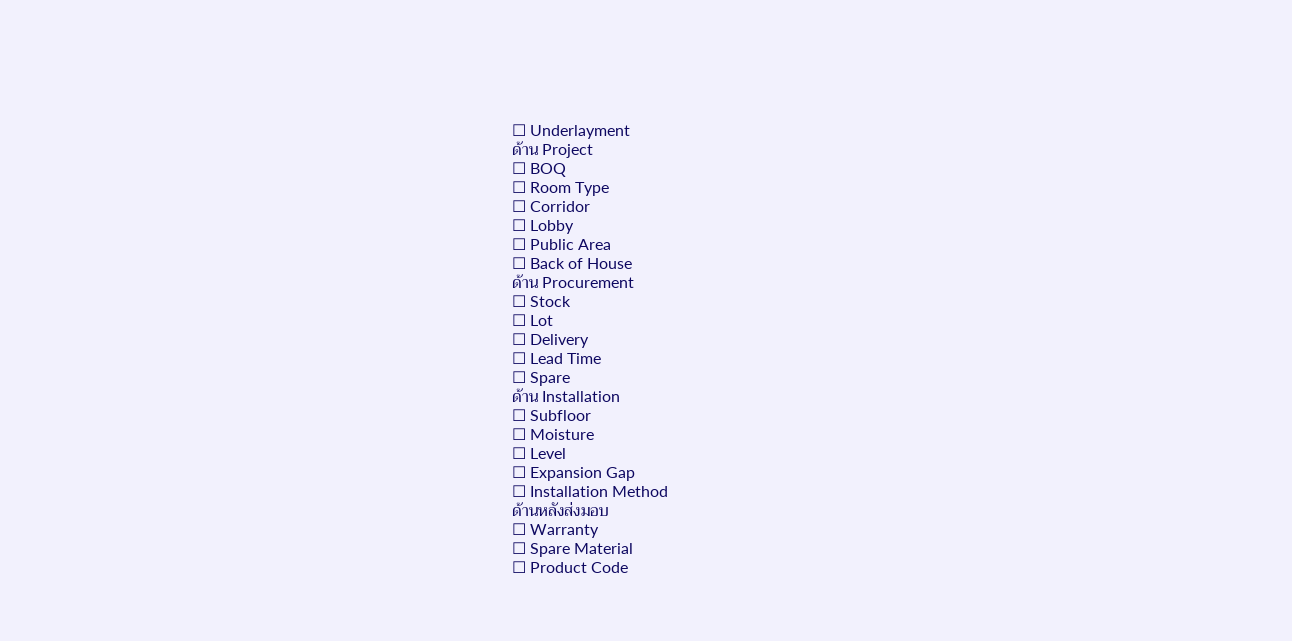☐ Underlayment
ด้าน Project
☐ BOQ
☐ Room Type
☐ Corridor
☐ Lobby
☐ Public Area
☐ Back of House
ด้าน Procurement
☐ Stock
☐ Lot
☐ Delivery
☐ Lead Time
☐ Spare
ด้าน Installation
☐ Subfloor
☐ Moisture
☐ Level
☐ Expansion Gap
☐ Installation Method
ด้านหลังส่งมอบ
☐ Warranty
☐ Spare Material
☐ Product Code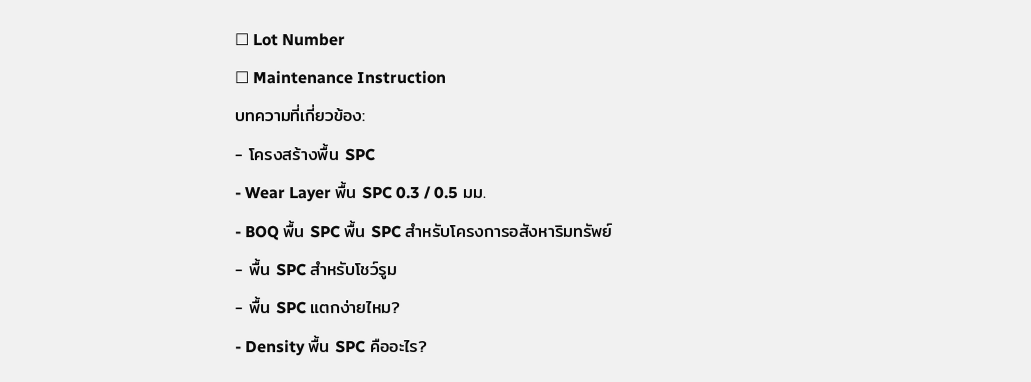☐ Lot Number
☐ Maintenance Instruction
บทความที่เกี่ยวข้อง:
- โครงสร้างพื้น SPC
- Wear Layer พื้น SPC 0.3 / 0.5 มม.
- BOQ พื้น SPC พื้น SPC สำหรับโครงการอสังหาริมทรัพย์
- พื้น SPC สำหรับโชว์รูม
- พื้น SPC แตกง่ายไหม?
- Density พื้น SPC คืออะไร?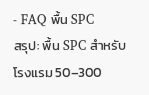- FAQ พื้น SPC
สรุป: พื้น SPC สำหรับโรงแรม 50–300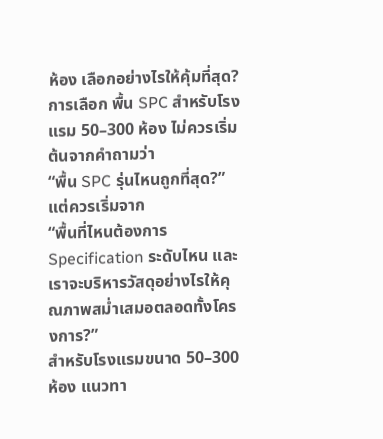ห้อง เลือกอย่างไรให้คุ้มที่สุด?
การเลือก พื้น SPC สำหรับโรงแรม 50–300 ห้อง ไม่ควรเริ่มต้นจากคำถามว่า
“พื้น SPC รุ่นไหนถูกที่สุด?”
แต่ควรเริ่มจาก
“พื้นที่ไหนต้องการ Specification ระดับไหน และเราจะบริหารวัสดุอย่างไรให้คุณภาพสม่ำเสมอตลอดทั้งโครงการ?”
สำหรับโรงแรมขนาด 50–300 ห้อง แนวทา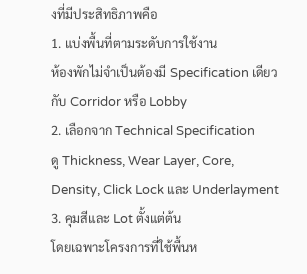งที่มีประสิทธิภาพคือ
1. แบ่งพื้นที่ตามระดับการใช้งาน
ห้องพักไม่จำเป็นต้องมี Specification เดียวกับ Corridor หรือ Lobby
2. เลือกจาก Technical Specification
ดู Thickness, Wear Layer, Core, Density, Click Lock และ Underlayment
3. คุมสีและ Lot ตั้งแต่ต้น
โดยเฉพาะโครงการที่ใช้พื้นห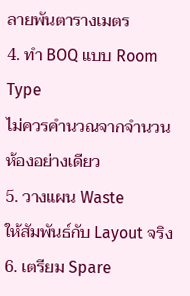ลายพันตารางเมตร
4. ทำ BOQ แบบ Room Type
ไม่ควรคำนวณจากจำนวนห้องอย่างเดียว
5. วางแผน Waste
ให้สัมพันธ์กับ Layout จริง
6. เตรียม Spare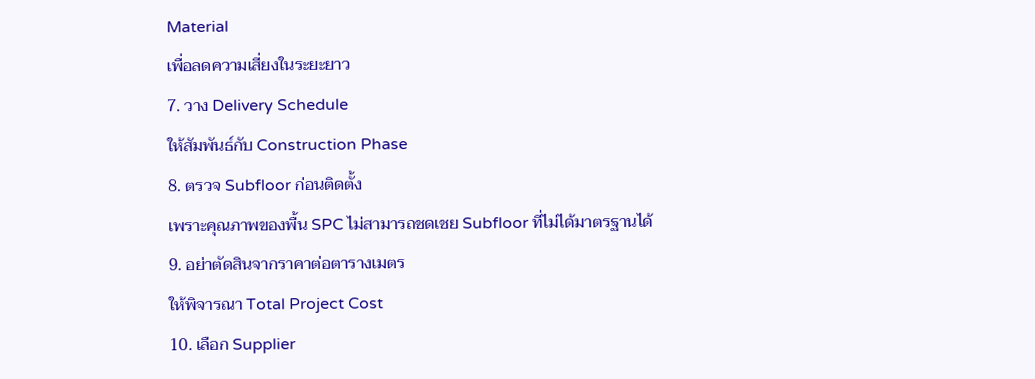Material
เพื่อลดความเสี่ยงในระยะยาว
7. วาง Delivery Schedule
ให้สัมพันธ์กับ Construction Phase
8. ตรวจ Subfloor ก่อนติดตั้ง
เพราะคุณภาพของพื้น SPC ไม่สามารถชดเชย Subfloor ที่ไม่ได้มาตรฐานได้
9. อย่าตัดสินจากราคาต่อตารางเมตร
ให้พิจารณา Total Project Cost
10. เลือก Supplier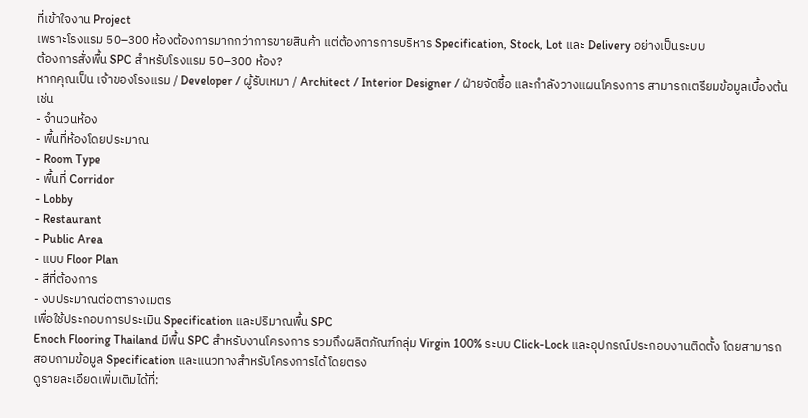ที่เข้าใจงาน Project
เพราะโรงแรม 50–300 ห้องต้องการมากกว่าการขายสินค้า แต่ต้องการการบริหาร Specification, Stock, Lot และ Delivery อย่างเป็นระบบ
ต้องการสั่งพื้น SPC สำหรับโรงแรม 50–300 ห้อง?
หากคุณเป็น เจ้าของโรงแรม / Developer / ผู้รับเหมา / Architect / Interior Designer / ฝ่ายจัดซื้อ และกำลังวางแผนโครงการ สามารถเตรียมข้อมูลเบื้องต้น เช่น
- จำนวนห้อง
- พื้นที่ห้องโดยประมาณ
- Room Type
- พื้นที่ Corridor
- Lobby
- Restaurant
- Public Area
- แบบ Floor Plan
- สีที่ต้องการ
- งบประมาณต่อตารางเมตร
เพื่อใช้ประกอบการประเมิน Specification และปริมาณพื้น SPC
Enoch Flooring Thailand มีพื้น SPC สำหรับงานโครงการ รวมถึงผลิตภัณฑ์กลุ่ม Virgin 100% ระบบ Click-Lock และอุปกรณ์ประกอบงานติดตั้ง โดยสามารถสอบถามข้อมูล Specification และแนวทางสำหรับโครงการได้โดยตรง
ดูรายละเอียดเพิ่มเติมได้ที่: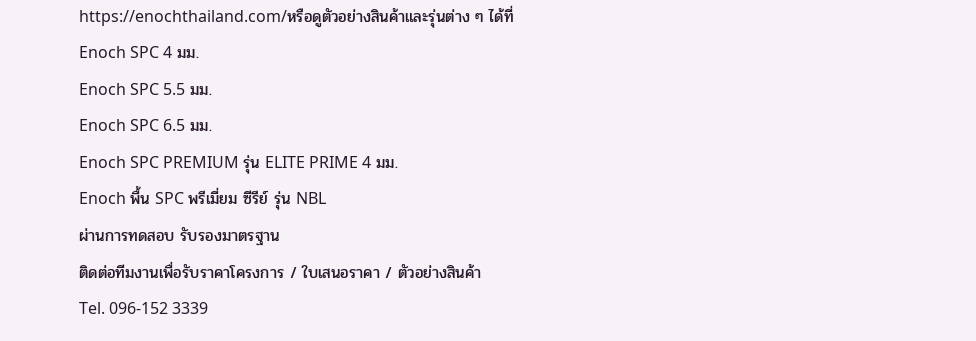https://enochthailand.com/หรือดูตัวอย่างสินค้าและรุ่นต่าง ๆ ได้ที่
Enoch SPC 4 มม.
Enoch SPC 5.5 มม.
Enoch SPC 6.5 มม.
Enoch SPC PREMIUM รุ่น ELITE PRIME 4 มม.
Enoch พื้น SPC พรีเมี่ยม ซีรีย์ รุ่น NBL
ผ่านการทดสอบ รับรองมาตรฐาน
ติดต่อทีมงานเพื่อรับราคาโครงการ / ใบเสนอราคา / ตัวอย่างสินค้า
Tel. 096-152 3339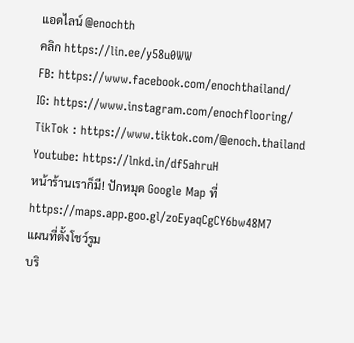แอดไลน์ @enochth
คลิก https://lin.ee/y58u0WW
FB: https://www.facebook.com/enochthailand/
IG: https://www.instagram.com/enochflooring/
TikTok : https://www.tiktok.com/@enoch.thailand
Youtube: https://lnkd.in/df5ahruH
หน้าร้านเราก็มี! ปักหมุด Google Map ที่ https://maps.app.goo.gl/zoEyaqCgCY6bw48M7
แผนที่ตั้งโชว์รูม
บริ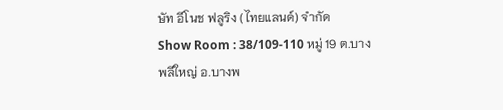ษัท อีโนช ฟลูริง (ไทยแลนด์) จำกัด
Show Room : 38/109-110 หมู่ 19 ต.บางพลีใหญ่ อ.บางพ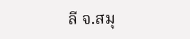ลี จ.สมุ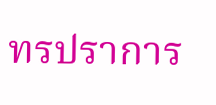ทรปราการ